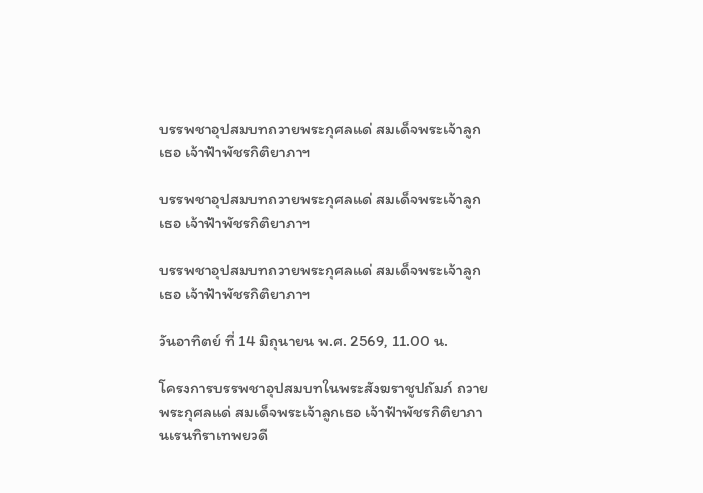บรรพชาอุปสมบทถวายพระกุศลแด่ สมเด็จพระเจ้าลูกเธอ เจ้าฟ้าพัชรกิติยาภาฯ

บรรพชาอุปสมบทถวายพระกุศลแด่ สมเด็จพระเจ้าลูกเธอ เจ้าฟ้าพัชรกิติยาภาฯ

บรรพชาอุปสมบทถวายพระกุศลแด่ สมเด็จพระเจ้าลูกเธอ เจ้าฟ้าพัชรกิติยาภาฯ

วันอาทิตย์ ที่ 14 มิถุนายน พ.ศ. 2569, 11.00 น.

โครงการบรรพชาอุปสมบทในพระสังฆราชูปถัมภ์ ถวายพระกุศลแด่ สมเด็จพระเจ้าลูกเธอ เจ้าฟ้าพัชรกิติยาภา นเรนทิราเทพยวดี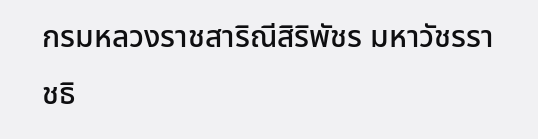กรมหลวงราชสาริณีสิริพัชร มหาวัชรราชธิ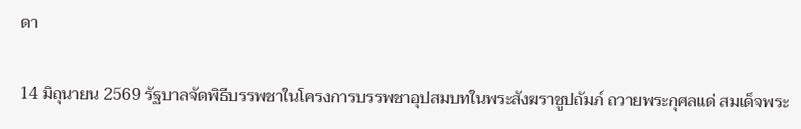ดา

14 มิถุนายน 2569 รัฐบาลจัดพิธีบรรพชาในโครงการบรรพชาอุปสมบทในพระสังฆราชูปถัมภ์ ถวายพระกุศลแด่ สมเด็จพระ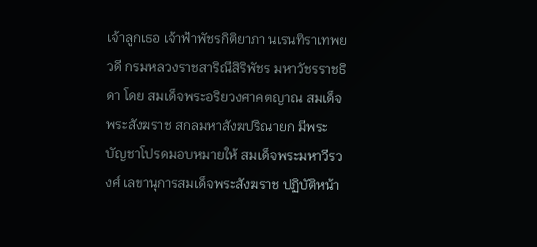เจ้าลูกเธอ เจ้าฟ้าพัชรกิติยาภา นเรนทิราเทพยวดี กรมหลวงราชสาริณีสิริพัชร มหาวัชรราชธิดา โดย สมเด็จพระอริยวงศาคตญาณ สมเด็จพระสังฆราช สกลมหาสังฆปริณายก มีพระบัญชาโปรดมอบหมายให้ สมเด็จพระมหาวีรวงศ์ เลขานุการสมเด็จพระสังฆราช ปฏิบัติหน้า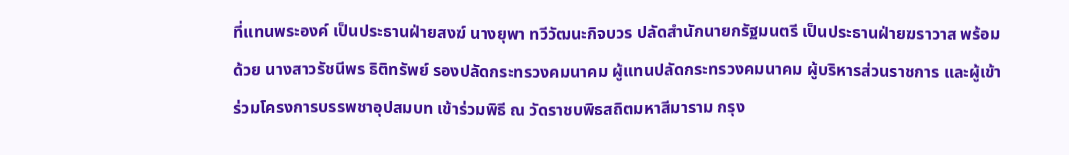ที่แทนพระองค์ เป็นประธานฝ่ายสงฆ์ นางยุพา ทวีวัฒนะกิจบวร ปลัดสำนักนายกรัฐมนตรี เป็นประธานฝ่ายฆราวาส พร้อมด้วย นางสาวรัชนีพร ธิติทรัพย์ รองปลัดกระทรวงคมนาคม ผู้แทนปลัดกระทรวงคมนาคม ผู้บริหารส่วนราชการ และผู้เข้าร่วมโครงการบรรพชาอุปสมบท เข้าร่วมพิธี ณ วัดราชบพิธสถิตมหาสีมาราม กรุง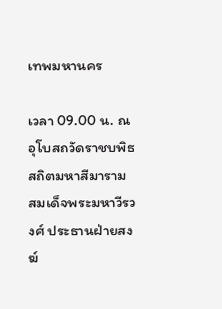เทพมหานคร

เวลา 09.00 น. ณ อุโบสถวัดราชบพิธสถิตมหาสีมาราม สมเด็จพระมหาวีรวงศ์ ประธานฝ่ายสงฆ์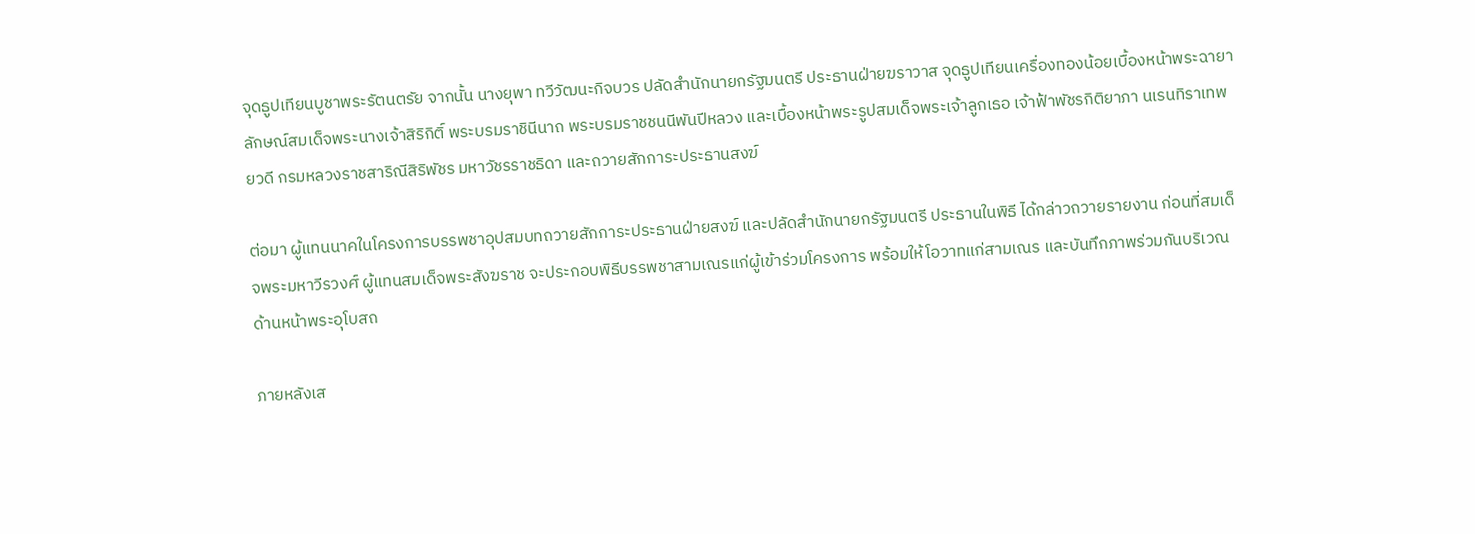จุดธูปเทียนบูชาพระรัตนตรัย จากนั้น นางยุพา ทวีวัฒนะกิจบวร ปลัดสำนักนายกรัฐมนตรี ประธานฝ่ายฆราวาส จุดธูปเทียนเครื่องทองน้อยเบื้องหน้าพระฉายาลักษณ์สมเด็จพระนางเจ้าสิริกิติ์ พระบรมราชินีนาถ พระบรมราชชนนีพันปีหลวง และเบื้องหน้าพระรูปสมเด็จพระเจ้าลูกเธอ เจ้าฟ้าพัชรกิติยาภา นเรนทิราเทพยวดี กรมหลวงราชสาริณีสิริพัชร มหาวัชรราชธิดา และถวายสักการะประธานสงฆ์

ต่อมา ผู้แทนนาคในโครงการบรรพชาอุปสมบทถวายสักการะประธานฝ่ายสงฆ์ และปลัดสำนักนายกรัฐมนตรี ประธานในพิธี ได้กล่าวถวายรายงาน ก่อนที่สมเด็จพระมหาวีรวงศ์ ผู้แทนสมเด็จพระสังฆราช จะประกอบพิธีบรรพชาสามเณรแก่ผู้เข้าร่วมโครงการ พร้อมให้โอวาทแก่สามเณร และบันทึกภาพร่วมกันบริเวณด้านหน้าพระอุโบสถ

ภายหลังเส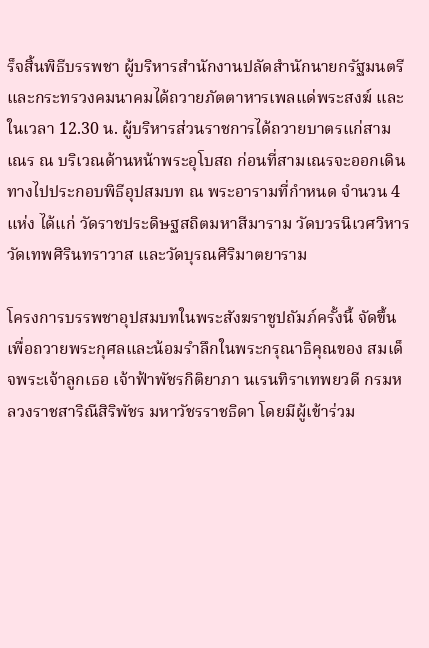ร็จสิ้นพิธีบรรพชา ผู้บริหารสำนักงานปลัดสำนักนายกรัฐมนตรีและกระทรวงคมนาคมได้ถวายภัตตาหารเพลแด่พระสงฆ์ และในเวลา 12.30 น. ผู้บริหารส่วนราชการได้ถวายบาตรแก่สามเณร ณ บริเวณด้านหน้าพระอุโบสถ ก่อนที่สามเณรจะออกเดินทางไปประกอบพิธีอุปสมบท ณ พระอารามที่กำหนด จำนวน 4 แห่ง ได้แก่ วัดราชประดิษฐสถิตมหาสีมาราม วัดบวรนิเวศวิหาร วัดเทพศิรินทราวาส และวัดบุรณศิริมาตยาราม

โครงการบรรพชาอุปสมบทในพระสังฆราชูปถัมภ์ครั้งนี้ จัดขึ้นเพื่อถวายพระกุศลและน้อมรำลึกในพระกรุณาธิคุณของ สมเด็จพระเจ้าลูกเธอ เจ้าฟ้าพัชรกิติยาภา นเรนทิราเทพยวดี กรมหลวงราชสาริณีสิริพัชร มหาวัชรราชธิดา โดยมีผู้เข้าร่วม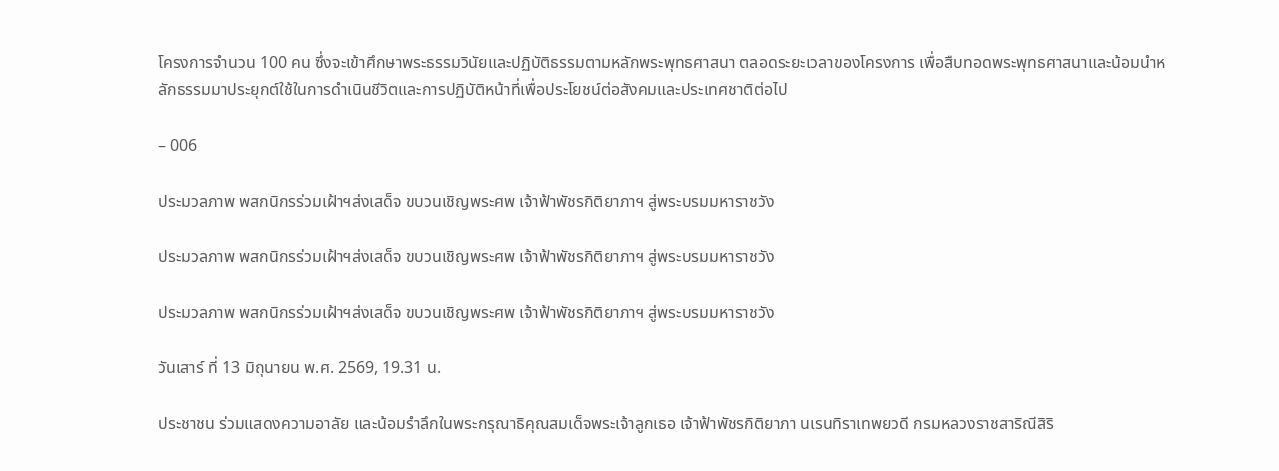โครงการจำนวน 100 คน ซึ่งจะเข้าศึกษาพระธรรมวินัยและปฏิบัติธรรมตามหลักพระพุทธศาสนา ตลอดระยะเวลาของโครงการ เพื่อสืบทอดพระพุทธศาสนาและน้อมนำหลักธรรมมาประยุกต์ใช้ในการดำเนินชีวิตและการปฏิบัติหน้าที่เพื่อประโยชน์ต่อสังคมและประเทศชาติต่อไป

– 006

ประมวลภาพ พสกนิกรร่วมเฝ้าฯส่งเสด็จ ขบวนเชิญพระศพ เจ้าฟ้าพัชรกิติยาภาฯ สู่พระบรมมหาราชวัง

ประมวลภาพ พสกนิกรร่วมเฝ้าฯส่งเสด็จ ขบวนเชิญพระศพ เจ้าฟ้าพัชรกิติยาภาฯ สู่พระบรมมหาราชวัง

ประมวลภาพ พสกนิกรร่วมเฝ้าฯส่งเสด็จ ขบวนเชิญพระศพ เจ้าฟ้าพัชรกิติยาภาฯ สู่พระบรมมหาราชวัง

วันเสาร์ ที่ 13 มิถุนายน พ.ศ. 2569, 19.31 น.

ประชาชน ร่วมแสดงความอาลัย และน้อมรำลึกในพระกรุณาธิคุณสมเด็จพระเจ้าลูกเธอ เจ้าฟ้าพัชรกิติยาภา นเรนทิราเทพยวดี กรมหลวงราชสาริณีสิริ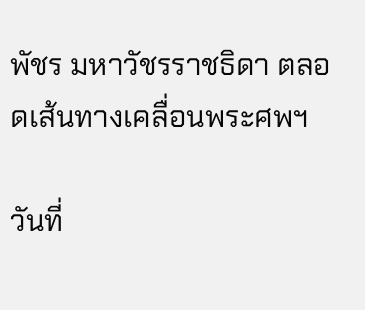พัชร มหาวัชรราชธิดา ตลอดเส้นทางเคลื่อนพระศพฯ

วันที่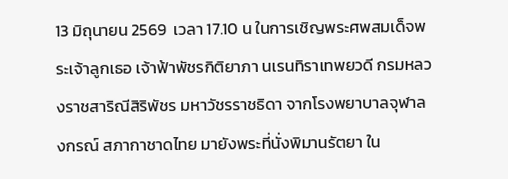13 มิถุนายน 2569  เวลา 17.10 น ในการเชิญพระศพสมเด็จพระเจ้าลูกเธอ เจ้าฟ้าพัชรกิติยาภา นเรนทิราเทพยวดี กรมหลวงราชสาริณีสิริพัชร มหาวัชรราชธิดา จากโรงพยาบาลจุฬาลงกรณ์ สภากาชาดไทย มายังพระที่นั่งพิมานรัตยา ใน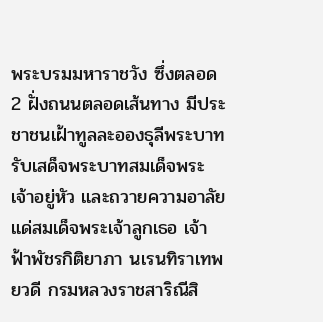พระบรมมหาราชวัง ซึ่งตลอด 2 ฝั่งถนนตลอดเส้นทาง มีประชาชนเฝ้าทูลละอองธุลีพระบาทรับเสด็จพระบาทสมเด็จพระเจ้าอยู่หัว และถวายความอาลัยแด่สมเด็จพระเจ้าลูกเธอ เจ้าฟ้าพัชรกิติยาภา นเรนทิราเทพยวดี กรมหลวงราชสาริณีสิ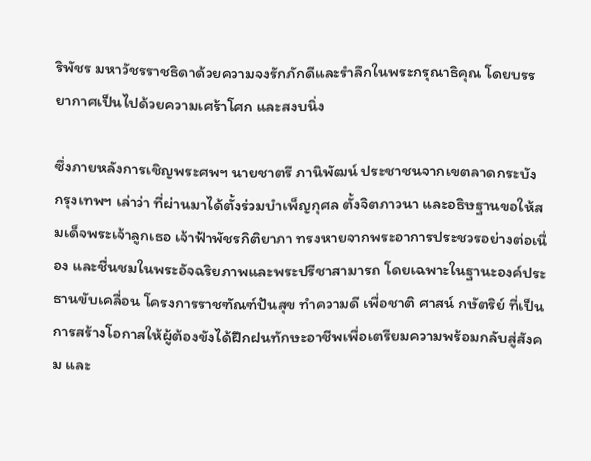ริพัชร มหาวัชรราชธิดาด้วยความจงรักภักดีและรำลึกในพระกรุณาธิคุณ โดยบรรยากาศเป็นไปด้วยความเศร้าโศก และสงบนิ่ง

ซึ่งภายหลังการเชิญพระศพฯ นายชาตรี ภานิพัฒน์ ประชาชนจากเขตลาดกระบัง กรุงเทพฯ เล่าว่า ที่ผ่านมาได้ตั้งร่วมบำเพ็ญกุศล ตั้งจิตภาวนา และอธิษฐานขอให้สมเด็จพระเจ้าลูกเธอ เจ้าฟ้าพัชรกิติยาภา ทรงหายจากพระอาการประชวรอย่างต่อเนื่อง และชื่นชมในพระอัจฉริยภาพและพระปรีชาสามารถ โดยเฉพาะในฐานะองค์ประธานขับเคลื่อน โครงการราชฑัณฑ์ปันสุข ทำความดี เพื่อชาติ ศาสน์ กษัตริย์ ที่เป็นการสร้างโอกาสให้ผู้ต้องขังได้ฝึกฝนทักษะอาชีพเพื่อเตรียมความพร้อมกลับสู่สังคม และ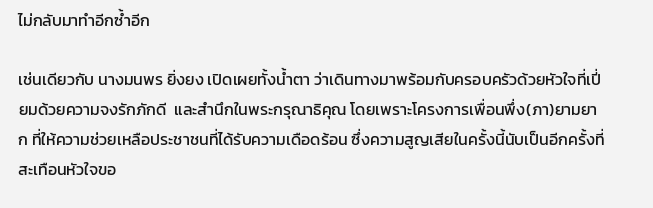ไม่กลับมาทำอีกซ้ำอีก

เช่นเดียวกับ นางมนพร ยิ่งยง เปิดเผยทั้งน้ำตา ว่าเดินทางมาพร้อมกับครอบครัวด้วยหัวใจที่เปี่ยมด้วยความจงรักภักดี  และสำนึกในพระกรุณาธิคุณ โดยเพราะโครงการเพื่อนพึ่ง(ภา)ยามยาก ที่ให้ความช่วยเหลือประชาชนที่ได้รับความเดือดร้อน ซึ่งความสูญเสียในครั้งนี้นับเป็นอีกครั้งที่สะเทือนหัวใจขอ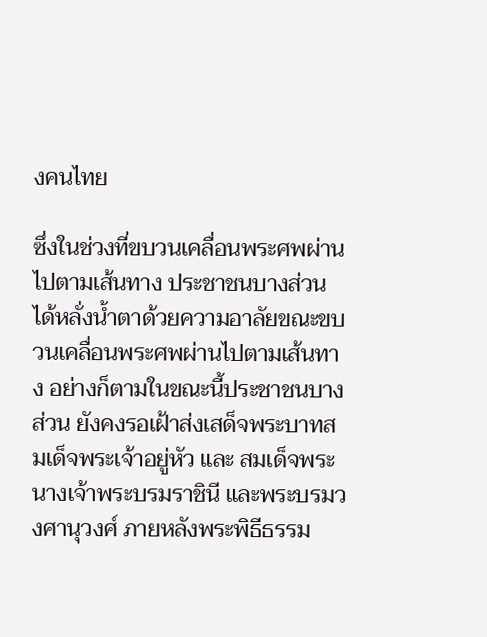งคนไทย

ซึ่งในช่วงที่ขบวนเคลื่อนพระศพผ่านไปตามเส้นทาง ประชาชนบางส่วนได้หลั่งน้ำตาด้วยความอาลัยขณะขบวนเคลื่อนพระศพผ่านไปตามเส้นทาง อย่างก็ตามในขณะนี้ประชาชนบางส่วน ยังคงรอเฝ้าส่งเสด็จพระบาทสมเด็จพระเจ้าอยู่หัว และ สมเด็จพระนางเจ้าพระบรมราชินี และพระบรมวงศานุวงศ์ ภายหลังพระพิธีธรรม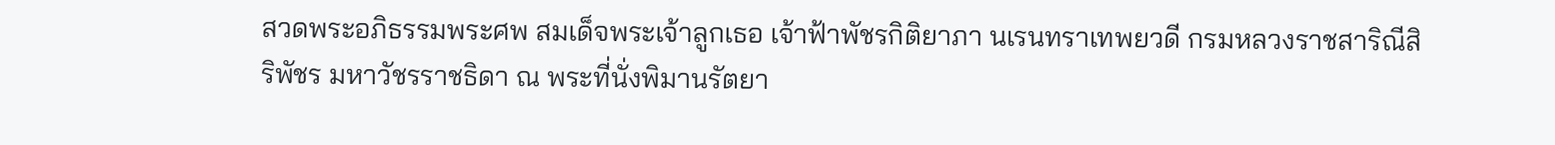สวดพระอภิธรรมพระศพ สมเด็จพระเจ้าลูกเธอ เจ้าฟ้าพัชรกิติยาภา นเรนทราเทพยวดี กรมหลวงราชสาริณีสิริพัชร มหาวัชรราชธิดา ณ พระที่นั่งพิมานรัตยา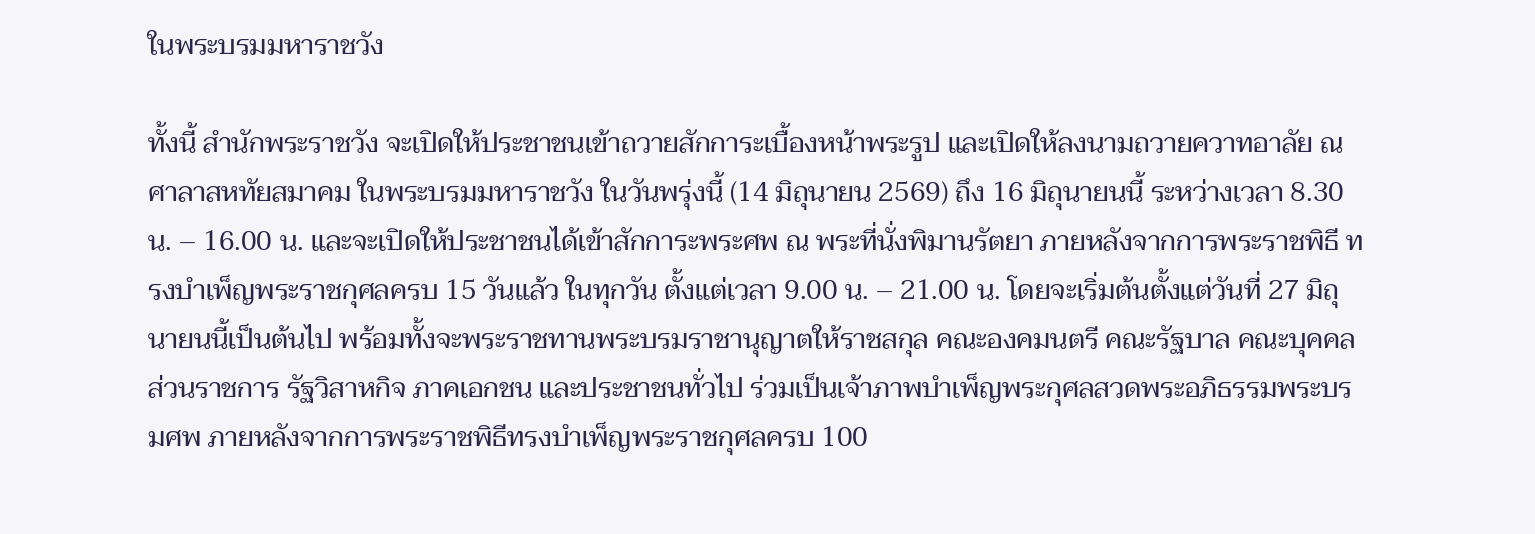ในพระบรมมหาราชวัง

ทั้งนี้ สำนักพระราชวัง จะเปิดให้ประชาชนเข้าถวายสักการะเบื้องหน้าพระรูป และเปิดให้ลงนามถวายควาทอาลัย ณ ศาลาสหทัยสมาคม ในพระบรมมหาราชวัง ในวันพรุ่งนี้ (14 มิถุนายน 2569) ถึง 16 มิถุนายนนี้ ระหว่างเวลา 8.30 น. – 16.00 น. และจะเปิดให้ประชาชนได้เข้าสักการะพระศพ ณ พระที่นั่งพิมานรัตยา ภายหลังจากการพระราชพิธี ทรงบําเพ็ญพระราชกุศลครบ 15 วันแล้ว ในทุกวัน ตั้งแต่เวลา 9.00 น. – 21.00 น. โดยจะเริ่มต้นตั้งแต่วันที่ 27 มิถุนายนนี้เป็นต้นไป พร้อมทั้งจะพระราชทานพระบรมราชานุญาตให้ราชสกุล คณะองคมนตรี คณะรัฐบาล คณะบุคคล ส่วนราชการ รัฐวิสาหกิจ ภาคเอกชน และประชาชนทั่วไป ร่วมเป็นเจ้าภาพบําเพ็ญพระกุศลสวดพระอภิธรรมพระบรมศพ ภายหลังจากการพระราชพิธีทรงบําเพ็ญพระราชกุศลครบ 100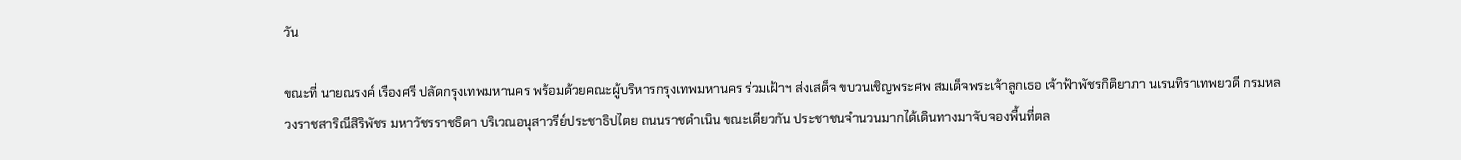วัน

ขณะที่ นายณรงค์ เรืองศรี ปลัดกรุงเทพมหานคร พร้อมด้วยคณะผู้บริหารกรุงเทพมหานคร ร่วมเฝ้าฯ ส่งเสด็จ ขบวนเชิญพระศพ สมเด็จพระเจ้าลูกเธอ เจ้าฟ้าพัชรกิติยาภา นเรนทิราเทพยวดี กรมหลวงราชสาริณีสิริพัชร มหาวัชรราชธิดา บริเวณอนุสาวรีย์ประชาธิปไตย ถนนราชดำเนิน ขณะเดียวกัน ประชาชนจำนวนมากได้เดินทางมาจับจองพื้นที่ตล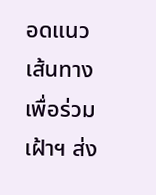อดแนวเส้นทาง เพื่อร่วมเฝ้าฯ ส่ง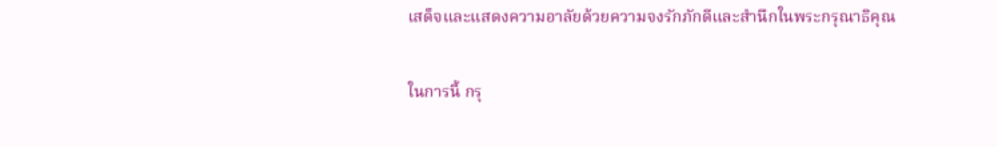เสด็จและแสดงความอาลัยด้วยความจงรักภักดีและสำนึกในพระกรุณาธิคุณ

ในการนี้ กรุ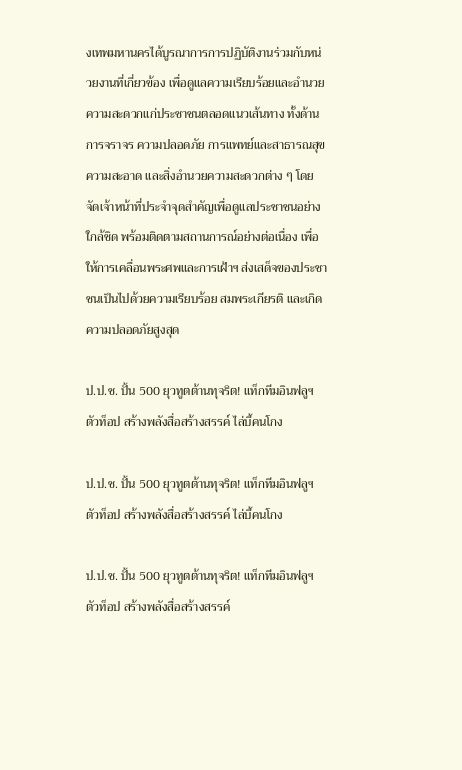งเทพมหานครได้บูรณาการการปฏิบัติงานร่วมกับหน่วยงานที่เกี่ยวข้อง เพื่อดูแลความเรียบร้อยและอำนวยความสะดวกแก่ประชาชนตลอดแนวเส้นทาง ทั้งด้านการจราจร ความปลอดภัย การแพทย์และสาธารณสุข ความสะอาด และสิ่งอำนวยความสะดวกต่าง ๆ โดยจัดเจ้าหน้าที่ประจำจุดสำคัญเพื่อดูแลประชาชนอย่างใกล้ชิด พร้อมติดตามสถานการณ์อย่างต่อเนื่อง เพื่อให้การเคลื่อนพระศพและการเฝ้าฯ ส่งเสด็จของประชาชนเป็นไปด้วยความเรียบร้อย สมพระเกียรติ และเกิดความปลอดภัยสูงสุด

ป.ป.ช. ปั้น 500 ยุวทูตต้านทุจริต! แท็กทีมอินฟลูฯ ตัวท็อป สร้างพลังสื่อสร้างสรรค์ ไล่บี้คนโกง

ป.ป.ช. ปั้น 500 ยุวทูตต้านทุจริต! แท็กทีมอินฟลูฯ ตัวท็อป สร้างพลังสื่อสร้างสรรค์ ไล่บี้คนโกง

ป.ป.ช. ปั้น 500 ยุวทูตต้านทุจริต! แท็กทีมอินฟลูฯ ตัวท็อป สร้างพลังสื่อสร้างสรรค์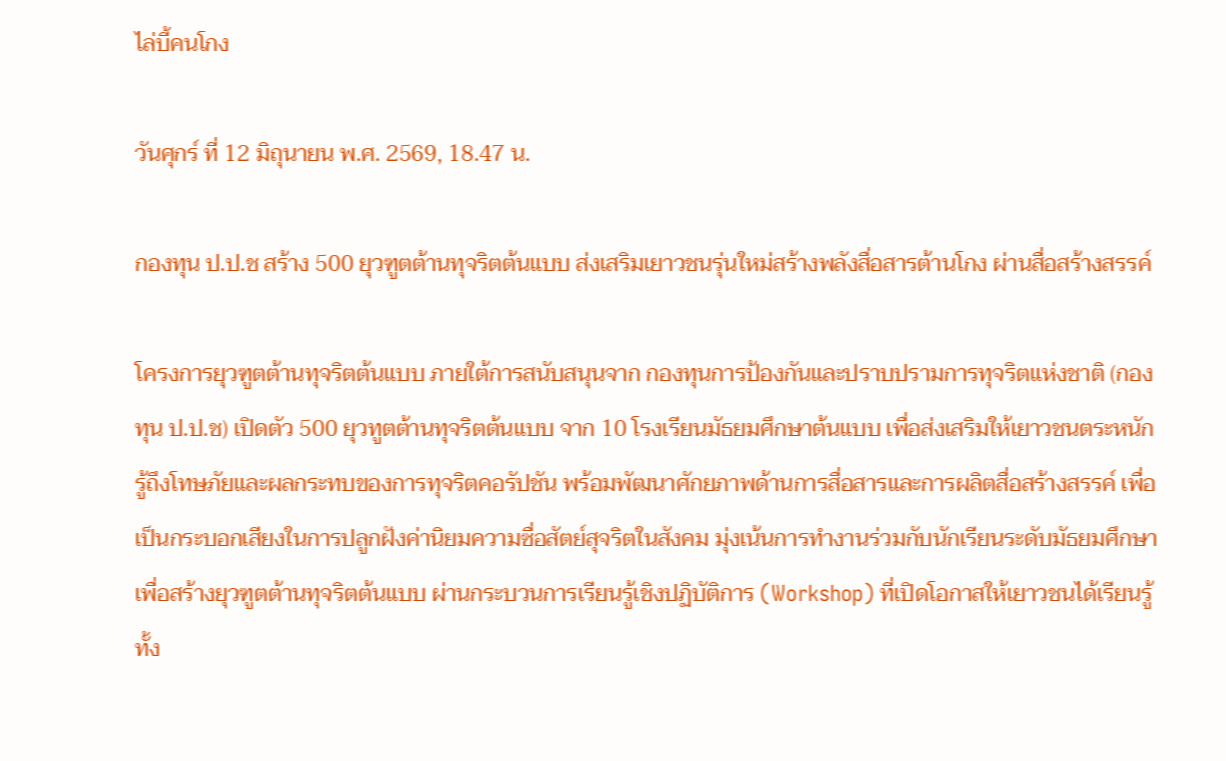ไล่บี้คนโกง

วันศุกร์ ที่ 12 มิถุนายน พ.ศ. 2569, 18.47 น.

กองทุน ป.ป.ช สร้าง 500 ยุวฑูตต้านทุจริตต้นแบบ ส่งเสริมเยาวชนรุ่นใหม่สร้างพลังสื่อสารต้านโกง ผ่านสื่อสร้างสรรค์

โครงการยุวฑูตต้านทุจริตต้นแบบ ภายใต้การสนับสนุนจาก กองทุนการป้องกันและปราบปรามการทุจริตแห่งชาติ (กองทุน ป.ป.ช) เปิดตัว 500 ยุวทูตต้านทุจริตต้นแบบ จาก 10 โรงเรียนมัธยมศึกษาต้นแบบ เพื่อส่งเสริมให้เยาวชนตระหนักรู้ถึงโทษภัยและผลกระทบของการทุจริตคอรัปชัน พร้อมพัฒนาศักยภาพด้านการสื่อสารและการผลิตสื่อสร้างสรรค์ เพื่อเป็นกระบอกเสียงในการปลูกฝังค่านิยมความซื่อสัตย์สุจริตในสังคม มุ่งเน้นการทำงานร่วมกับนักเรียนระดับมัธยมศึกษา เพื่อสร้างยุวฑูตต้านทุจริตต้นแบบ ผ่านกระบวนการเรียนรู้เชิงปฏิบัติการ (Workshop) ที่เปิดโอกาสให้เยาวชนได้เรียนรู้ทั้ง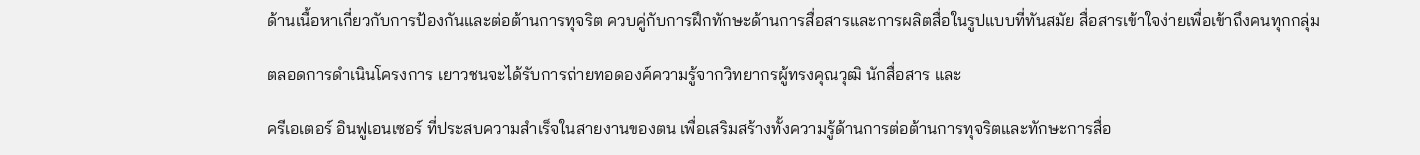ด้านเนื้อหาเกี่ยวกับการป้องกันและต่อต้านการทุจริต ควบคู่กับการฝึกทักษะด้านการสื่อสารและการผลิตสื่อในรูปแบบที่ทันสมัย สื่อสารเข้าใจง่ายเพื่อเข้าถึงคนทุกกลุ่ม

ตลอดการดำเนินโครงการ เยาวชนจะได้รับการถ่ายทอดองค์ความรู้จากวิทยากรผู้ทรงคุณวุฒิ นักสื่อสาร และ

ครีเอเตอร์ อินฟูเอนเซอร์ ที่ประสบความสำเร็จในสายงานของตน เพื่อเสริมสร้างทั้งความรู้ด้านการต่อต้านการทุจริตและทักษะการสื่อ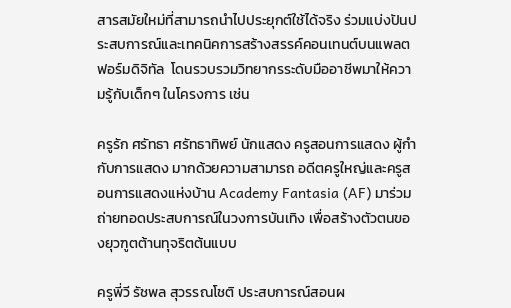สารสมัยใหม่ที่สามารถนำไปประยุกต์ใช้ได้จริง ร่วมแบ่งปันประสบการณ์และเทคนิคการสร้างสรรค์คอนเทนต์บนแพลตฟอร์มดิจิทัล  โดนรวบรวมวิทยากรระดับมืออาชีพมาให้ความรู้กับเด็กๆ ในโครงการ เช่น

ครูรัก ศรัทธา ศรัทธาทิพย์ นักแสดง ครูสอนการแสดง ผู้กำกับการแสดง มากด้วยความสามารถ อดีตครูใหญ่และครูสอนการแสดงแห่งบ้าน Academy Fantasia (AF) มาร่วมถ่ายทอดประสบการณ์ในวงการบันเทิง เพื่อสร้างตัวตนของยุวฑูตต้านทุจริตต้นแบบ

ครูพี่วี รัชพล สุวรรณโชติ ประสบการณ์สอนผ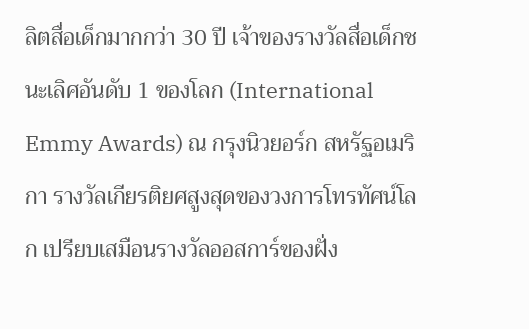ลิตสื่อเด็กมากกว่า 30 ปี เจ้าของรางวัลสื่อเด็กชนะเลิศอันดับ 1 ของโลก (International Emmy Awards) ณ กรุงนิวยอร์ก สหรัฐอเมริกา รางวัลเกียรติยศสูงสุดของวงการโทรทัศน์โลก เปรียบเสมือนรางวัลออสการ์ของฝั่ง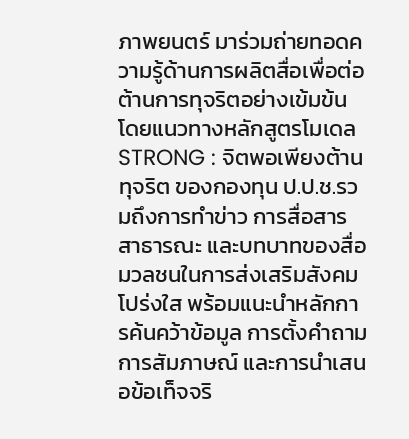ภาพยนตร์ มาร่วมถ่ายทอดความรู้ด้านการผลิตสื่อเพื่อต่อต้านการทุจริตอย่างเข้มข้น โดยแนวทางหลักสูตรโมเดล STRONG : จิตพอเพียงต้านทุจริต ของกองทุน ป.ป.ช.รวมถึงการทำข่าว การสื่อสารสาธารณะ และบทบาทของสื่อมวลชนในการส่งเสริมสังคมโปร่งใส พร้อมแนะนำหลักการค้นคว้าข้อมูล การตั้งคำถาม การสัมภาษณ์ และการนำเสนอข้อเท็จจริ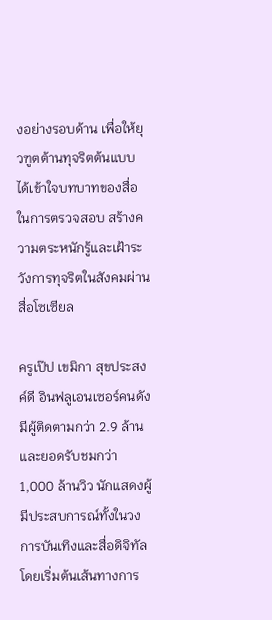งอย่างรอบด้าน เพื่อให้ยุวฑูตต้านทุจริตต้นแบบ ได้เข้าใจบทบาทของสื่อในการตรวจสอบ สร้างความตระหนักรู้และเฝ้าระวังการทุจริตในสังคมผ่านสื่อโซเซียล

ครูเป๊ป เขมิกา สุขประสงค์ดี อินฟลูเอนเซอร์คนดังมีผู้ติดตามกว่า 2.9 ล้าน และยอดรับชมกว่า 1,000 ล้านวิว นักแสดงผู้มีประสบการณ์ทั้งในวงการบันเทิงและสื่อดิจิทัล โดยเริ่มต้นเส้นทางการ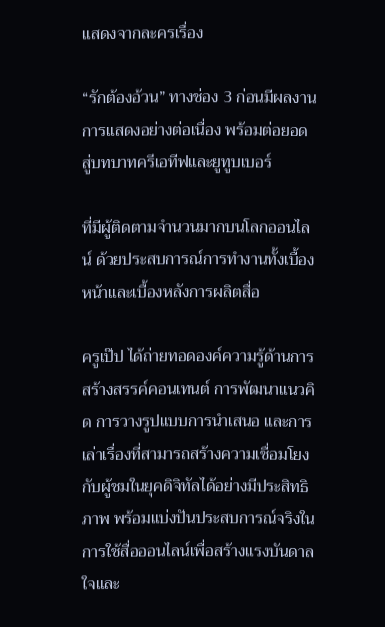แสดงจากละครเรื่อง

“รักต้องอ้วน” ทางช่อง 3 ก่อนมีผลงานการแสดงอย่างต่อเนื่อง พร้อมต่อยอดสู่บทบาทครีเอทีฟและยูทูบเบอร์

ที่มีผู้ติดตามจำนวนมากบนโลกออนไลน์ ด้วยประสบการณ์การทำงานทั้งเบื้องหน้าและเบื้องหลังการผลิตสื่อ

ครูเป๊ป ได้ถ่ายทอดองค์ความรู้ด้านการสร้างสรรค์คอนเทนต์ การพัฒนาแนวคิด การวางรูปแบบการนำเสนอ และการเล่าเรื่องที่สามารถสร้างความเชื่อมโยงกับผู้ชมในยุคดิจิทัลได้อย่างมีประสิทธิภาพ พร้อมแบ่งปันประสบการณ์จริงในการใช้สื่อออนไลน์เพื่อสร้างแรงบันดาลใจและ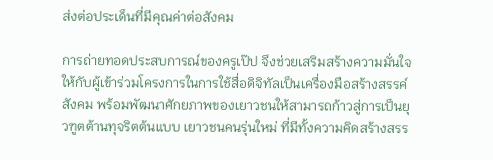ส่งต่อประเด็นที่มีคุณค่าต่อสังคม

การถ่ายทอดประสบการณ์ของครูเป๊ป จึงช่วยเสริมสร้างความมั่นใจให้กับผู้เข้าร่วมโครงการในการใช้สื่อดิจิทัลเป็นเครื่องมือสร้างสรรค์สังคม พร้อมพัฒนาศักยภาพของเยาวชนให้สามารถก้าวสู่การเป็นยุวฑูตต้านทุจริตต้นแบบ เยาวชนคนรุ่นใหม่ ที่มีทั้งความคิดสร้างสรร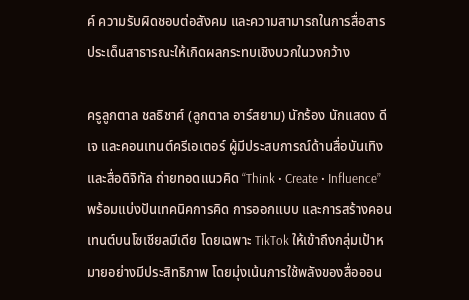ค์ ความรับผิดชอบต่อสังคม และความสามารถในการสื่อสารประเด็นสาธารณะให้เกิดผลกระทบเชิงบวกในวงกว้าง

ครูลูกตาล ชลธิชาศ์ (ลูกตาล อาร์สยาม) นักร้อง นักแสดง ดีเจ และคอนเทนต์ครีเอเตอร์ ผู้มีประสบการณ์ด้านสื่อบันเทิงและสื่อดิจิทัล ถ่ายทอดแนวคิด “Think • Create • Influence” พร้อมแบ่งปันเทคนิคการคิด การออกแบบ และการสร้างคอนเทนต์บนโซเชียลมีเดีย โดยเฉพาะ TikTok ให้เข้าถึงกลุ่มเป้าหมายอย่างมีประสิทธิภาพ โดยมุ่งเน้นการใช้พลังของสื่อออน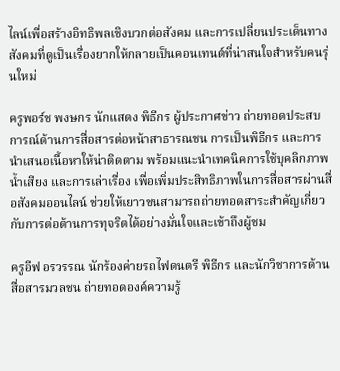ไลน์เพื่อสร้างอิทธิพลเชิงบวกต่อสังคม และการเปลี่ยนประเด็นทางสังคมที่ดูเป็นเรื่องยากให้กลายเป็นคอนเทนต์ที่น่าสนใจสำหรับคนรุ่นใหม่

ครูพอร์ช พงษกร นักแสดง พิธีกร ผู้ประกาศข่าว ถ่ายทอดประสบการณ์ด้านการสื่อสารต่อหน้าสาธารณชน การเป็นพิธีกร และการนำเสนอเนื้อหาให้น่าติดตาม พร้อมแนะนำเทคนิคการใช้บุคลิกภาพ น้ำเสียง และการเล่าเรื่อง เพื่อเพิ่มประสิทธิภาพในการสื่อสารผ่านสื่อสังคมออนไลน์ ช่วยให้เยาวชนสามารถถ่ายทอดสาระสำคัญเกี่ยวกับการต่อต้านการทุจริตได้อย่างมั่นใจและเข้าถึงผู้ชม

ครูอีฟ อรวรรณ นักร้องค่ายรถไฟดนตรี พิธีกร และนักวิชาการด้านสื่อสารมวลชน ถ่ายทอดองค์ความรู้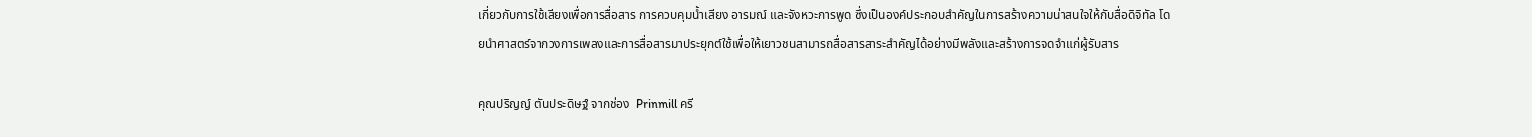เกี่ยวกับการใช้เสียงเพื่อการสื่อสาร การควบคุมน้ำเสียง อารมณ์ และจังหวะการพูด ซึ่งเป็นองค์ประกอบสำคัญในการสร้างความน่าสนใจให้กับสื่อดิจิทัล โดยนำศาสตร์จากวงการเพลงและการสื่อสารมาประยุกต์ใช้เพื่อให้เยาวชนสามารถสื่อสารสาระสำคัญได้อย่างมีพลังและสร้างการจดจำแก่ผู้รับสาร

คุณปริญญ์ ตันประดิษฐ์ จากช่อง  Prinmill ครี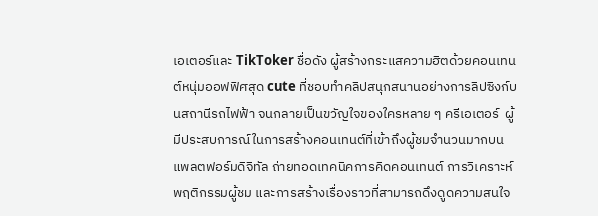เอเตอร์และ TikToker ชื่อดัง ผู้สร้างกระแสความฮิตด้วยคอนเทนต์หนุ่มออฟฟิศสุด cute ที่ชอบทำคลิปสนุกสนานอย่างการลิปซิงก์บนสถานีรถไฟฟ้า จนกลายเป็นขวัญใจของใครหลาย ๆ ครีเอเตอร์  ผู้มีประสบการณ์ในการสร้างคอนเทนต์ที่เข้าถึงผู้ชมจำนวนมากบนแพลตฟอร์มดิจิทัล ถ่ายทอดเทคนิคการคิดคอนเทนต์ การวิเคราะห์พฤติกรรมผู้ชม และการสร้างเรื่องราวที่สามารถดึงดูดความสนใจ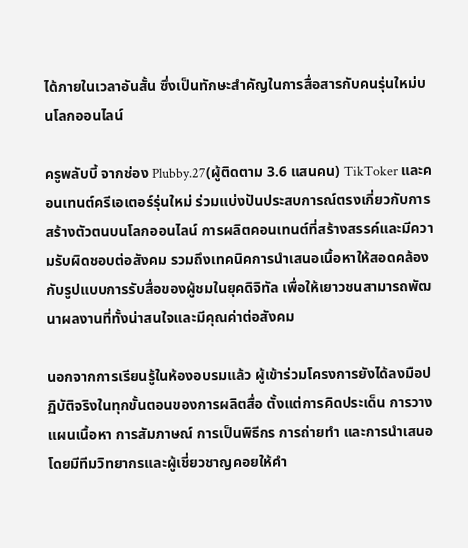ได้ภายในเวลาอันสั้น ซึ่งเป็นทักษะสำคัญในการสื่อสารกับคนรุ่นใหม่บนโลกออนไลน์

ครูพลับบี้ จากช่อง Plubby.27(ผู้ติดตาม 3.6 แสนคน) TikToker และคอนเทนต์ครีเอเตอร์รุ่นใหม่ ร่วมแบ่งปันประสบการณ์ตรงเกี่ยวกับการสร้างตัวตนบนโลกออนไลน์ การผลิตคอนเทนต์ที่สร้างสรรค์และมีความรับผิดชอบต่อสังคม รวมถึงเทคนิคการนำเสนอเนื้อหาให้สอดคล้องกับรูปแบบการรับสื่อของผู้ชมในยุคดิจิทัล เพื่อให้เยาวชนสามารถพัฒนาผลงานที่ทั้งน่าสนใจและมีคุณค่าต่อสังคม

นอกจากการเรียนรู้ในห้องอบรมแล้ว ผู้เข้าร่วมโครงการยังได้ลงมือปฏิบัติจริงในทุกขั้นตอนของการผลิตสื่อ ตั้งแต่การคิดประเด็น การวางแผนเนื้อหา การสัมภาษณ์ การเป็นพิธีกร การถ่ายทำ และการนำเสนอ โดยมีทีมวิทยากรและผู้เชี่ยวชาญคอยให้คำ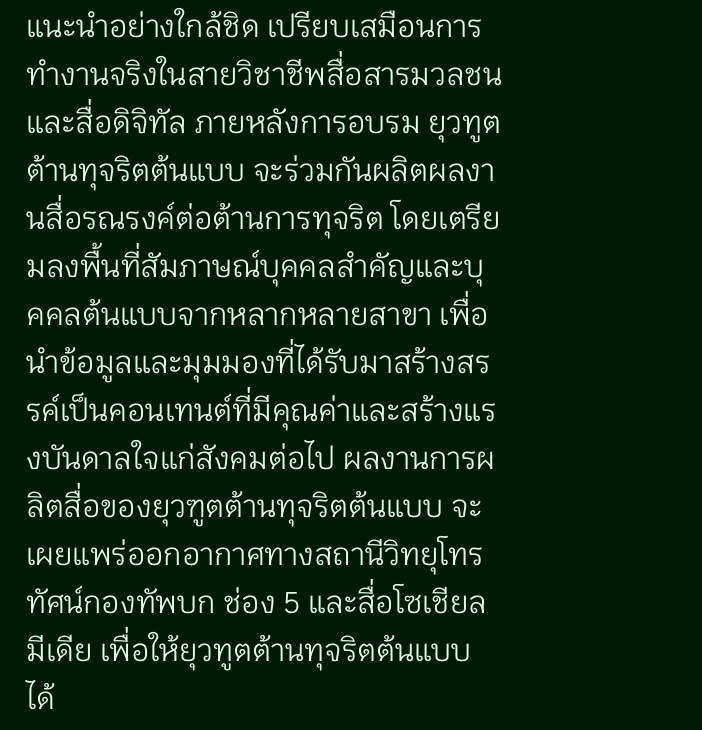แนะนำอย่างใกล้ชิด เปรียบเสมือนการทำงานจริงในสายวิชาชีพสื่อสารมวลชนและสื่อดิจิทัล ภายหลังการอบรม ยุวทูตต้านทุจริตต้นแบบ จะร่วมกันผลิตผลงานสื่อรณรงค์ต่อต้านการทุจริต โดยเตรียมลงพื้นที่สัมภาษณ์บุคคลสำคัญและบุคคลต้นแบบจากหลากหลายสาขา เพื่อนำข้อมูลและมุมมองที่ได้รับมาสร้างสรรค์เป็นคอนเทนต์ที่มีคุณค่าและสร้างแรงบันดาลใจแก่สังคมต่อไป ผลงานการผลิตสื่อของยุวฑูตต้านทุจริตต้นแบบ จะเผยแพร่ออกอากาศทางสถานีวิทยุโทรทัศน์กองทัพบก ช่อง 5 และสื่อโซเชียลมีเดีย เพื่อให้ยุวทูตต้านทุจริตต้นแบบ ได้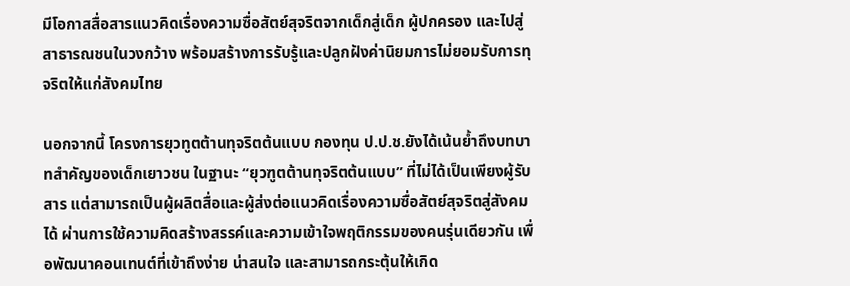มีโอกาสสื่อสารแนวคิดเรื่องความซื่อสัตย์สุจริตจากเด็กสู่เด็ก ผู้ปกครอง และไปสู่สาธารณชนในวงกว้าง พร้อมสร้างการรับรู้และปลูกฝังค่านิยมการไม่ยอมรับการทุจริตให้แก่สังคมไทย

นอกจากนี้ โครงการยุวทูตต้านทุจริตต้นแบบ กองทุน ป.ป.ช.ยังได้เน้นย้ำถึงบทบาทสำคัญของเด็กเยาวชน ในฐานะ “ยุวฑูตต้านทุจริตต้นแบบ” ที่ไม่ได้เป็นเพียงผู้รับสาร แต่สามารถเป็นผู้ผลิตสื่อและผู้ส่งต่อแนวคิดเรื่องความซื่อสัตย์สุจริตสู่สังคมได้ ผ่านการใช้ความคิดสร้างสรรค์และความเข้าใจพฤติกรรมของคนรุ่นเดียวกัน เพื่อพัฒนาคอนเทนต์ที่เข้าถึงง่าย น่าสนใจ และสามารถกระตุ้นให้เกิด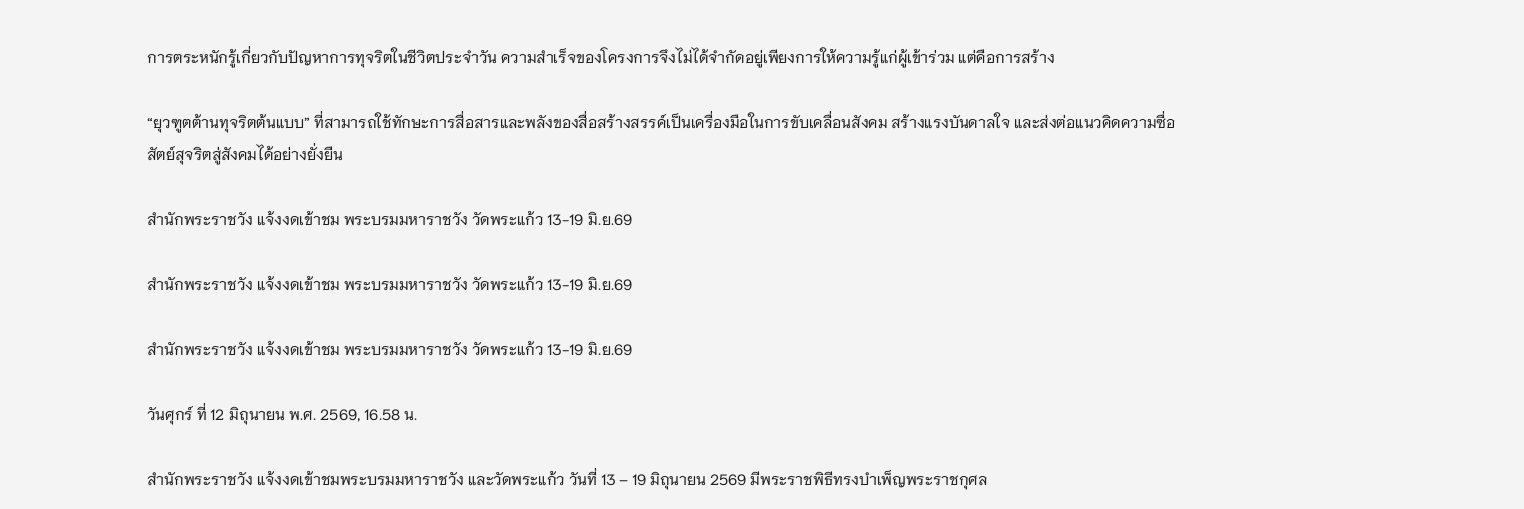การตระหนักรู้เกี่ยวกับปัญหาการทุจริตในชีวิตประจำวัน ความสำเร็จของโครงการจึงไม่ได้จำกัดอยู่เพียงการให้ความรู้แก่ผู้เข้าร่วม แต่คือการสร้าง

“ยุวฑูตต้านทุจริตต้นแบบ” ที่สามารถใช้ทักษะการสื่อสารและพลังของสื่อสร้างสรรค์เป็นเครื่องมือในการขับเคลื่อนสังคม สร้างแรงบันดาลใจ และส่งต่อแนวคิดความซื่อสัตย์สุจริตสู่สังคมได้อย่างยั่งยืน

สำนักพระราชวัง แจ้งงดเข้าชม พระบรมมหาราชวัง วัดพระแก้ว 13-19 มิ.ย.69

สำนักพระราชวัง แจ้งงดเข้าชม พระบรมมหาราชวัง วัดพระแก้ว 13-19 มิ.ย.69

สำนักพระราชวัง แจ้งงดเข้าชม พระบรมมหาราชวัง วัดพระแก้ว 13-19 มิ.ย.69

วันศุกร์ ที่ 12 มิถุนายน พ.ศ. 2569, 16.58 น.

สำนักพระราชวัง แจ้งงดเข้าชมพระบรมมหาราชวัง และวัดพระแก้ว วันที่ 13 – 19 มิถุนายน 2569 มีพระราชพิธีทรงบำเพ็ญพระราชกุศล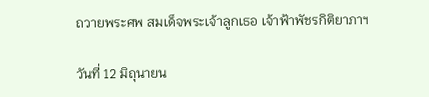ถวายพระศพ สมเด็จพระเจ้าลูกเธอ เจ้าฟ้าพัชรกิติยาภาฯ

วันที่ 12 มิถุนายน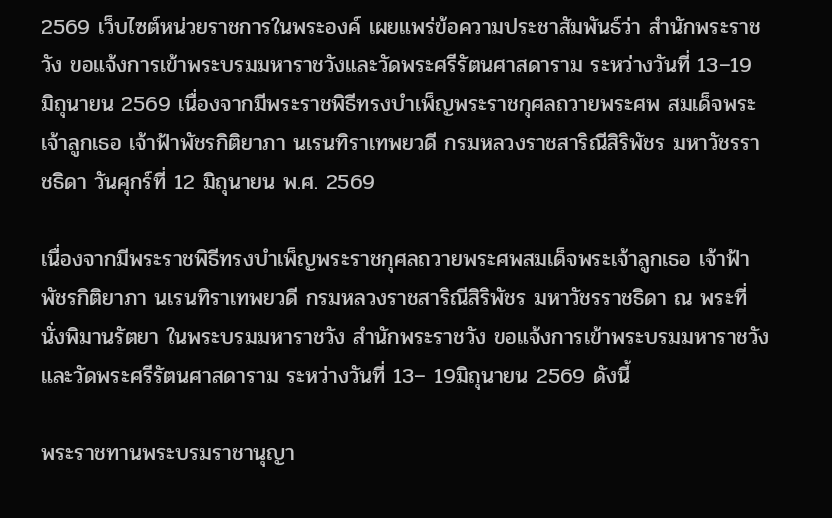2569 เว็บไซต์หน่วยราชการในพระองค์ เผยแพร่ข้อความประชาสัมพันธ์ว่า สำนักพระราชวัง ขอแจ้งการเข้าพระบรมมหาราชวังและวัดพระศรีรัตนศาสดาราม ระหว่างวันที่ 13–19 มิถุนายน 2569 เนื่องจากมีพระราชพิธีทรงบำเพ็ญพระราชกุศลถวายพระศพ สมเด็จพระเจ้าลูกเธอ เจ้าฟ้าพัชรกิติยาภา นเรนทิราเทพยวดี กรมหลวงราชสาริณีสิริพัชร มหาวัชรราชธิดา วันศุกร์ที่ 12 มิถุนายน พ.ศ. 2569

เนื่องจากมีพระราชพิธีทรงบำเพ็ญพระราชกุศลถวายพระศพสมเด็จพระเจ้าลูกเธอ เจ้าฟ้าพัชรกิติยาภา นเรนทิราเทพยวดี กรมหลวงราชสาริณีสิริพัชร มหาวัชรราชธิดา ณ พระที่นั่งพิมานรัตยา ในพระบรมมหาราชวัง สำนักพระราชวัง ขอแจ้งการเข้าพระบรมมหาราชวังและวัดพระศรีรัตนศาสดาราม ระหว่างวันที่ 13– 19มิถุนายน 2569 ดังนี้

พระราชทานพระบรมราชานุญา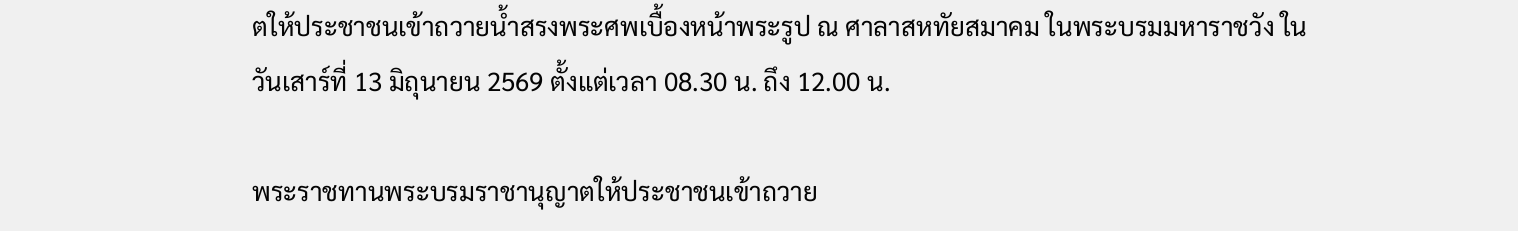ตให้ประชาชนเข้าถวายน้ำสรงพระศพเบื้องหน้าพระรูป ณ ศาลาสหทัยสมาคม ในพระบรมมหาราชวัง ในวันเสาร์ที่ 13 มิถุนายน 2569 ตั้งแต่เวลา 08.30 น. ถึง 12.00 น.

พระราชทานพระบรมราชานุญาตให้ประชาชนเข้าถวาย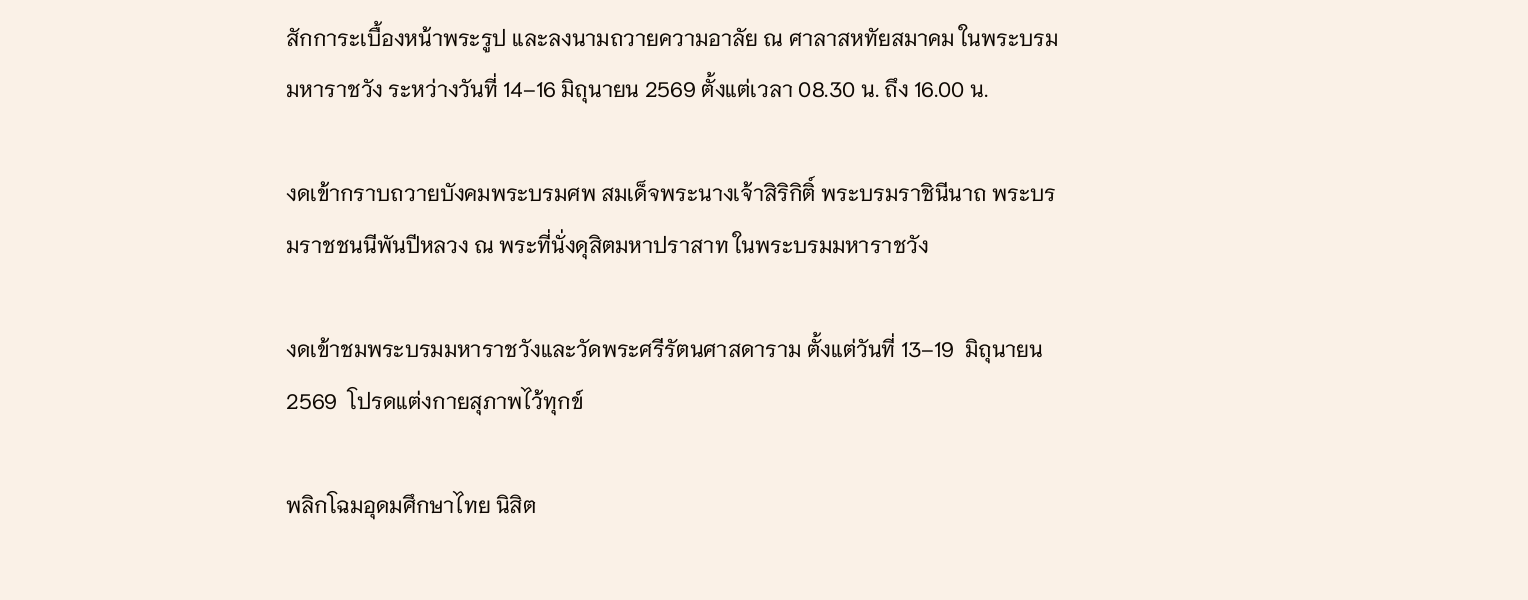สักการะเบื้องหน้าพระรูป และลงนามถวายความอาลัย ณ ศาลาสหทัยสมาคม ในพระบรมมหาราชวัง ระหว่างวันที่ 14–16 มิถุนายน 2569 ตั้งแต่เวลา 08.30 น. ถึง 16.00 น.

งดเข้ากราบถวายบังคมพระบรมศพ สมเด็จพระนางเจ้าสิริกิติ์ พระบรมราชินีนาถ พระบรมราชชนนีพันปีหลวง ณ พระที่นั่งดุสิตมหาปราสาท ในพระบรมมหาราชวัง

งดเข้าชมพระบรมมหาราชวังและวัดพระศรีรัตนศาสดาราม ตั้งแต่วันที่ 13–19  มิถุนายน 2569  โปรดแต่งกายสุภาพไว้ทุกข์

พลิกโฉมอุดมศึกษาไทย นิสิต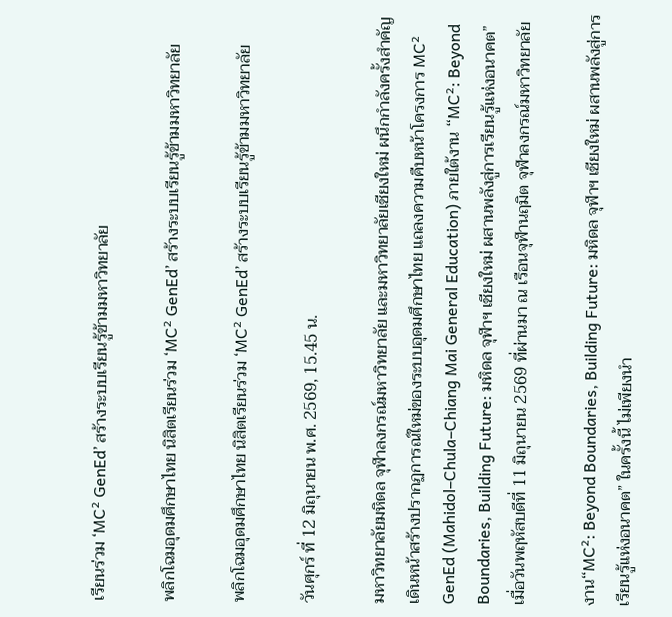เรียนร่วม ‘MC² GenEd’ สร้างระบบเรียนรู้ข้ามมหาวิทยาลัย

พลิกโฉมอุดมศึกษาไทย นิสิตเรียนร่วม ‘MC² GenEd’ สร้างระบบเรียนรู้ข้ามมหาวิทยาลัย

พลิกโฉมอุดมศึกษาไทย นิสิตเรียนร่วม ‘MC² GenEd’ สร้างระบบเรียนรู้ข้ามมหาวิทยาลัย

วันศุกร์ ที่ 12 มิถุนายน พ.ศ. 2569, 15.45 น.

มหาวิทยาลัยมหิดล จุฬาลงกรณ์มหาวิทยาลัย และมหาวิทยาลัยเชียงใหม่ ผนึกกำลังครั้งสำคัญ เดินหน้าสร้างปรากฏการณ์ใหม่ของระบบอุดมศึกษาไทย แถลงความคืบหน้าโครงการ MC² GenEd (Mahidol–Chula–Chiang Mai General Education) ภายใต้งาน “MC²: Beyond Boundaries, Building Future: มหิดล จุฬาฯ เชียงใหม่ ผสานพลังสู่การเรียนรู้แห่งอนาคต” เมื่อวันพฤหัสบดีที่ 11 มิถุนายน 2569 ที่ผ่านมา ณ เรือนจุฬานฤมิต จุฬาลงกรณ์มหาวิทยาลัย

งาน“MC²: Beyond Boundaries, Building Future: มหิดล จุฬาฯ เชียงใหม่ ผสานพลังสู่การเรียนรู้แห่งอนาคต” ในครั้งนี้ ไม่เพียงนำ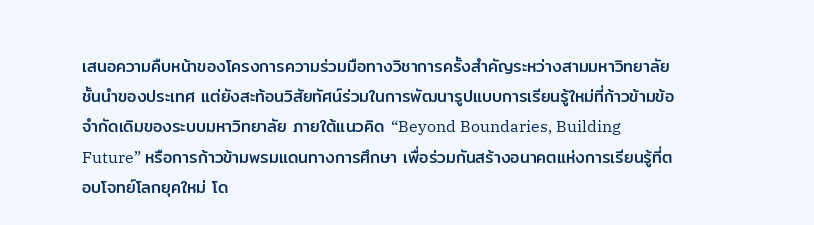เสนอความคืบหน้าของโครงการความร่วมมือทางวิชาการครั้งสำคัญระหว่างสามมหาวิทยาลัยชั้นนำของประเทศ แต่ยังสะท้อนวิสัยทัศน์ร่วมในการพัฒนารูปแบบการเรียนรู้ใหม่ที่ก้าวข้ามข้อจำกัดเดิมของระบบมหาวิทยาลัย ภายใต้แนวคิด “Beyond Boundaries, Building Future” หรือการก้าวข้ามพรมแดนทางการศึกษา เพื่อร่วมกันสร้างอนาคตแห่งการเรียนรู้ที่ตอบโจทย์โลกยุคใหม่ โด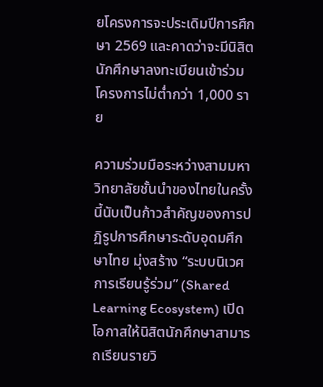ยโครงการจะประเดิมปีการศึกษา 2569 และคาดว่าจะมีนิสิตนักศึกษาลงทะเบียนเข้าร่วมโครงการไม่ต่ำกว่า 1,000 ราย

ความร่วมมือระหว่างสามมหาวิทยาลัยชั้นนำของไทยในครั้งนี้นับเป็นก้าวสำคัญของการปฏิรูปการศึกษาระดับอุดมศึกษาไทย มุ่งสร้าง “ระบบนิเวศการเรียนรู้ร่วม” (Shared Learning Ecosystem) เปิดโอกาสให้นิสิตนักศึกษาสามารถเรียนรายวิ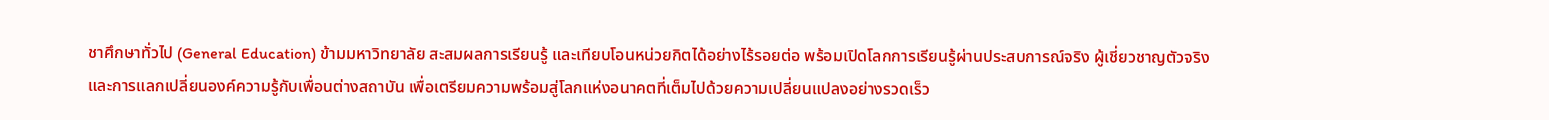ชาศึกษาทั่วไป (General Education) ข้ามมหาวิทยาลัย สะสมผลการเรียนรู้ และเทียบโอนหน่วยกิตได้อย่างไร้รอยต่อ พร้อมเปิดโลกการเรียนรู้ผ่านประสบการณ์จริง ผู้เชี่ยวชาญตัวจริง และการแลกเปลี่ยนองค์ความรู้กับเพื่อนต่างสถาบัน เพื่อเตรียมความพร้อมสู่โลกแห่งอนาคตที่เต็มไปด้วยความเปลี่ยนแปลงอย่างรวดเร็ว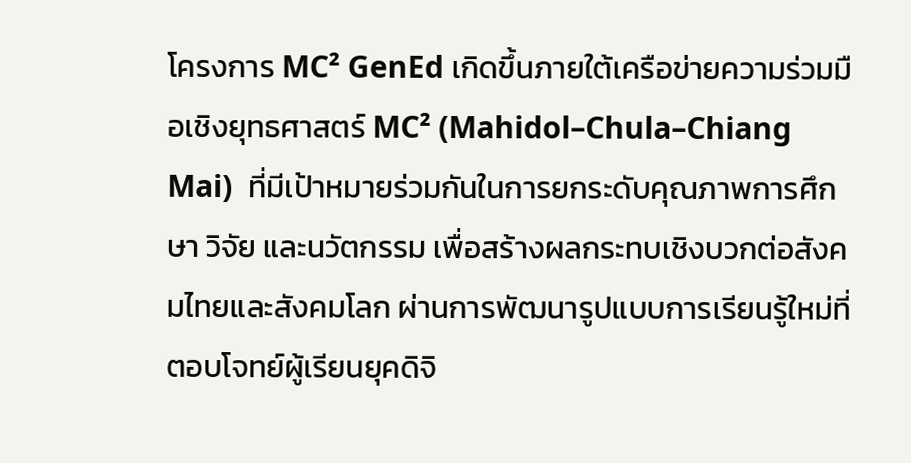โครงการ MC² GenEd เกิดขึ้นภายใต้เครือข่ายความร่วมมือเชิงยุทธศาสตร์ MC² (Mahidol–Chula–Chiang Mai)  ที่มีเป้าหมายร่วมกันในการยกระดับคุณภาพการศึกษา วิจัย และนวัตกรรม เพื่อสร้างผลกระทบเชิงบวกต่อสังคมไทยและสังคมโลก ผ่านการพัฒนารูปแบบการเรียนรู้ใหม่ที่ตอบโจทย์ผู้เรียนยุคดิจิ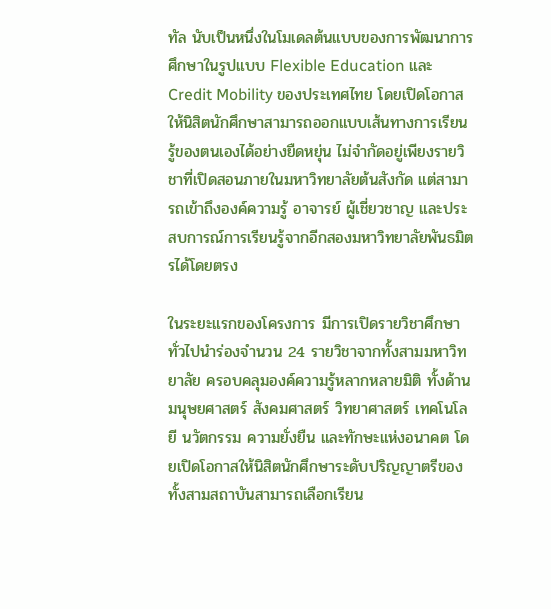ทัล นับเป็นหนึ่งในโมเดลต้นแบบของการพัฒนาการศึกษาในรูปแบบ Flexible Education และ Credit Mobility ของประเทศไทย โดยเปิดโอกาสให้นิสิตนักศึกษาสามารถออกแบบเส้นทางการเรียนรู้ของตนเองได้อย่างยืดหยุ่น ไม่จำกัดอยู่เพียงรายวิชาที่เปิดสอนภายในมหาวิทยาลัยต้นสังกัด แต่สามารถเข้าถึงองค์ความรู้ อาจารย์ ผู้เชี่ยวชาญ และประสบการณ์การเรียนรู้จากอีกสองมหาวิทยาลัยพันธมิตรได้โดยตรง

ในระยะแรกของโครงการ มีการเปิดรายวิชาศึกษาทั่วไปนำร่องจำนวน 24 รายวิชาจากทั้งสามมหาวิทยาลัย ครอบคลุมองค์ความรู้หลากหลายมิติ ทั้งด้านมนุษยศาสตร์ สังคมศาสตร์ วิทยาศาสตร์ เทคโนโลยี นวัตกรรม ความยั่งยืน และทักษะแห่งอนาคต โดยเปิดโอกาสให้นิสิตนักศึกษาระดับปริญญาตรีของทั้งสามสถาบันสามารถเลือกเรียน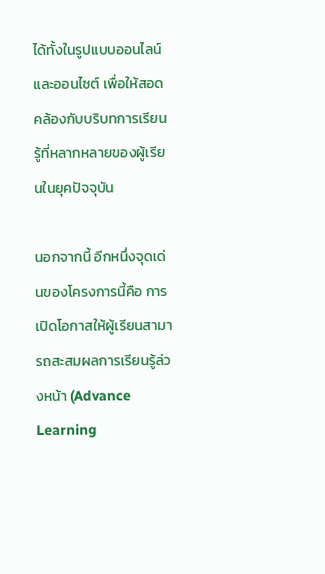ได้ทั้งในรูปแบบออนไลน์และออนไซต์ เพื่อให้สอดคล้องกับบริบทการเรียนรู้ที่หลากหลายของผู้เรียนในยุคปัจจุบัน

นอกจากนี้ อีกหนึ่งจุดเด่นของโครงการนี้คือ การเปิดโอกาสให้ผู้เรียนสามารถสะสมผลการเรียนรู้ล่วงหน้า (Advance Learning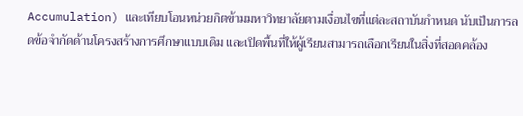Accumulation) และเทียบโอนหน่วยกิตข้ามมหาวิทยาลัยตามเงื่อนไขที่แต่ละสถาบันกำหนด นับเป็นการลดข้อจำกัดด้านโครงสร้างการศึกษาแบบเดิม และเปิดพื้นที่ให้ผู้เรียนสามารถเลือกเรียนในสิ่งที่สอดคล้อง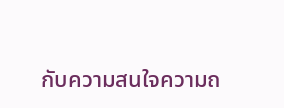กับความสนใจความถ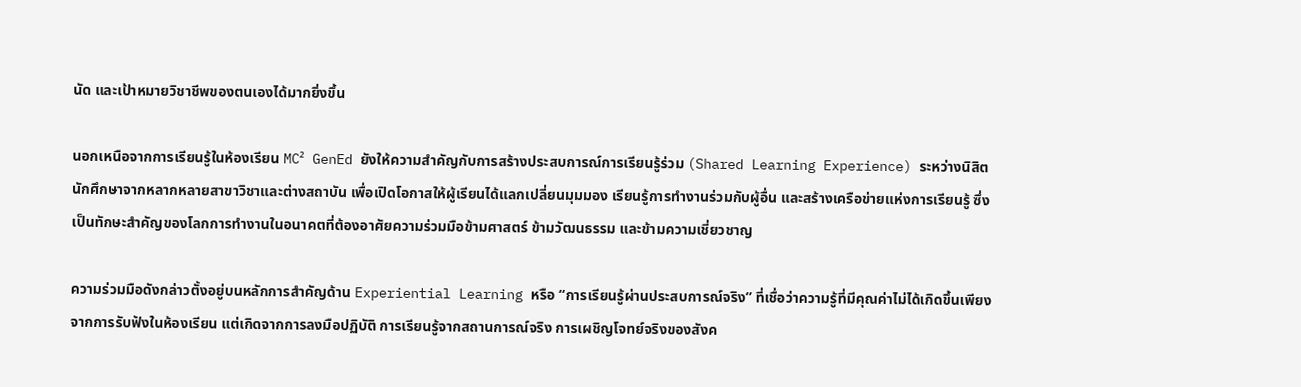นัด และเป้าหมายวิชาชีพของตนเองได้มากยิ่งขึ้น

นอกเหนือจากการเรียนรู้ในห้องเรียน MC² GenEd ยังให้ความสำคัญกับการสร้างประสบการณ์การเรียนรู้ร่วม (Shared Learning Experience) ระหว่างนิสิตนักศึกษาจากหลากหลายสาขาวิชาและต่างสถาบัน เพื่อเปิดโอกาสให้ผู้เรียนได้แลกเปลี่ยนมุมมอง เรียนรู้การทำงานร่วมกับผู้อื่น และสร้างเครือข่ายแห่งการเรียนรู้ ซึ่งเป็นทักษะสำคัญของโลกการทำงานในอนาคตที่ต้องอาศัยความร่วมมือข้ามศาสตร์ ข้ามวัฒนธรรม และข้ามความเชี่ยวชาญ

ความร่วมมือดังกล่าวตั้งอยู่บนหลักการสำคัญด้าน Experiential Learning หรือ “การเรียนรู้ผ่านประสบการณ์จริง” ที่เชื่อว่าความรู้ที่มีคุณค่าไม่ได้เกิดขึ้นเพียงจากการรับฟังในห้องเรียน แต่เกิดจากการลงมือปฏิบัติ การเรียนรู้จากสถานการณ์จริง การเผชิญโจทย์จริงของสังค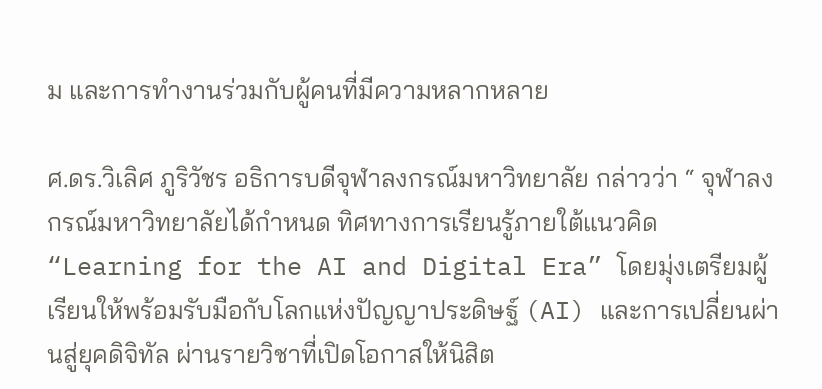ม และการทำงานร่วมกับผู้คนที่มีความหลากหลาย

ศ.ดร.วิเลิศ ภูริวัชร อธิการบดีจุฬาลงกรณ์มหาวิทยาลัย กล่าวว่า “ จุฬาลงกรณ์มหาวิทยาลัยได้กำหนด ทิศทางการเรียนรู้ภายใต้แนวคิด “Learning for the AI and Digital Era” โดยมุ่งเตรียมผู้เรียนให้พร้อมรับมือกับโลกแห่งปัญญาประดิษฐ์ (AI) และการเปลี่ยนผ่านสู่ยุคดิจิทัล ผ่านรายวิชาที่เปิดโอกาสให้นิสิต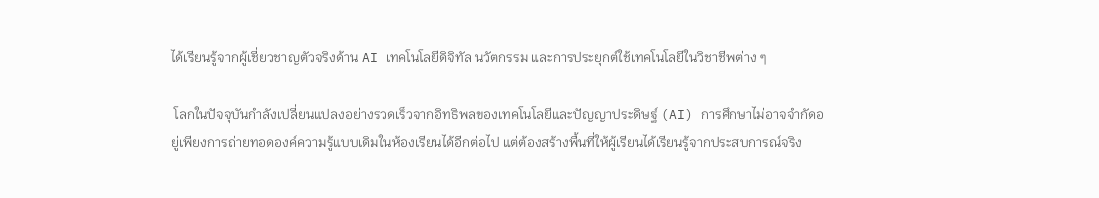ได้เรียนรู้จากผู้เชี่ยวชาญตัวจริงด้าน AI เทคโนโลยีดิจิทัล นวัตกรรม และการประยุกต์ใช้เทคโนโลยีในวิชาชีพต่าง ๆ

 โลกในปัจจุบันกำลังเปลี่ยนแปลงอย่างรวดเร็วจากอิทธิพลของเทคโนโลยีและปัญญาประดิษฐ์ (AI) การศึกษาไม่อาจจำกัดอยู่เพียงการถ่ายทอดองค์ความรู้แบบเดิมในห้องเรียนได้อีกต่อไป แต่ต้องสร้างพื้นที่ให้ผู้เรียนได้เรียนรู้จากประสบการณ์จริง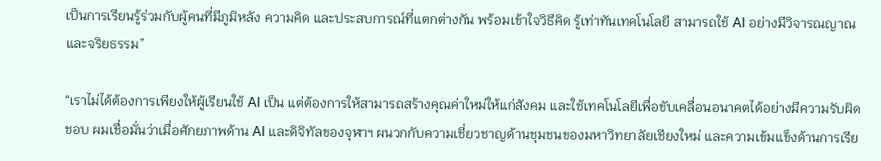เป็นการเรียนรู้ร่วมกับผู้คนที่มีภูมิหลัง ความคิด และประสบการณ์ที่แตกต่างกัน พร้อมเข้าใจวิธีคิด รู้เท่าทันเทคโนโลยี สามารถใช้ AI อย่างมีวิจารณญาณและจริยธรรม”

“เราไม่ได้ต้องการเพียงให้ผู้เรียนใช้ AI เป็น แต่ต้องการให้สามารถสร้างคุณค่าใหม่ให้แก่สังคม และใช้เทคโนโลยีเพื่อขับเคลื่อนอนาคตได้อย่างมีความรับผิดชอบ ผมเชื่อมั่นว่าเมื่อศักยภาพด้าน AI และดิจิทัลของจุฬาฯ ผนวกกับความเชี่ยวชาญด้านชุมชนของมหาวิทยาลัยเชียงใหม่ และความเข้มแข็งด้านการเรีย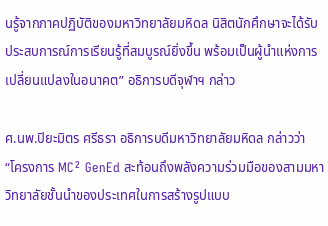นรู้จากภาคปฏิบัติของมหาวิทยาลัยมหิดล นิสิตนักศึกษาจะได้รับประสบการณ์การเรียนรู้ที่สมบูรณ์ยิ่งขึ้น พร้อมเป็นผู้นำแห่งการเปลี่ยนแปลงในอนาคต” อธิการบดีจุฬาฯ กล่าว

ศ.นพ.ปิยะมิตร ศรีธรา อธิการบดีมหาวิทยาลัยมหิดล กล่าวว่า “โครงการ MC² GenEd สะท้อนถึงพลังความร่วมมือของสามมหาวิทยาลัยชั้นนำของประเทศในการสร้างรูปแบบ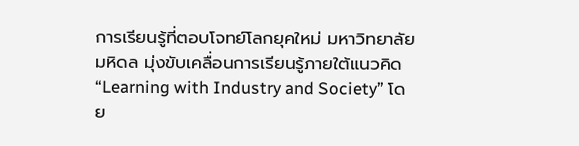การเรียนรู้ที่ตอบโจทย์โลกยุคใหม่ มหาวิทยาลัยมหิดล มุ่งขับเคลื่อนการเรียนรู้ภายใต้แนวคิด “Learning with Industry and Society” โดย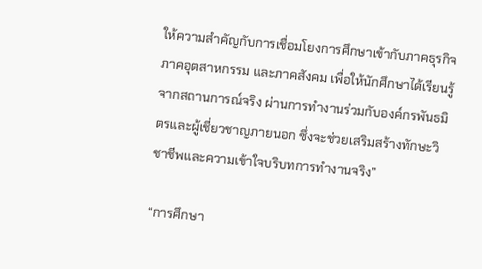ให้ความสำคัญกับการเชื่อมโยงการศึกษาเข้ากับภาคธุรกิจ ภาคอุตสาหกรรม และภาคสังคม เพื่อให้นักศึกษาได้เรียนรู้จากสถานการณ์จริง ผ่านการทำงานร่วมกับองค์กรพันธมิตรและผู้เชี่ยวชาญภายนอก ซึ่งจะช่วยเสริมสร้างทักษะวิชาชีพและความเข้าใจบริบทการทำงานจริง”

“การศึกษา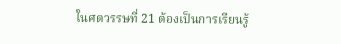ในศตวรรษที่ 21 ต้องเป็นการเรียนรู้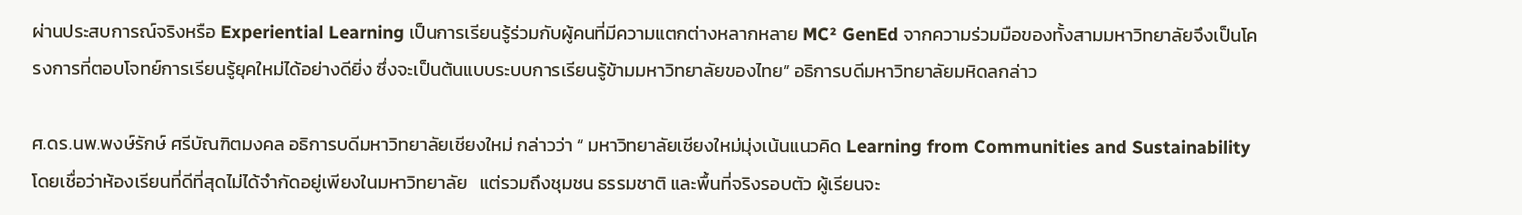ผ่านประสบการณ์จริงหรือ Experiential Learning เป็นการเรียนรู้ร่วมกับผู้คนที่มีความแตกต่างหลากหลาย MC² GenEd จากความร่วมมือของทั้งสามมหาวิทยาลัยจึงเป็นโครงการที่ตอบโจทย์การเรียนรู้ยุคใหม่ได้อย่างดียิ่ง ซึ่งจะเป็นต้นแบบระบบการเรียนรู้ข้ามมหาวิทยาลัยของไทย” อธิการบดีมหาวิทยาลัยมหิดลกล่าว

ศ.ดร.นพ.พงษ์รักษ์ ศรีบัณฑิตมงคล อธิการบดีมหาวิทยาลัยเชียงใหม่ กล่าวว่า “ มหาวิทยาลัยเชียงใหม่มุ่งเน้นแนวคิด Learning from Communities and Sustainability โดยเชื่อว่าห้องเรียนที่ดีที่สุดไม่ได้จำกัดอยู่เพียงในมหาวิทยาลัย   แต่รวมถึงชุมชน ธรรมชาติ และพื้นที่จริงรอบตัว ผู้เรียนจะ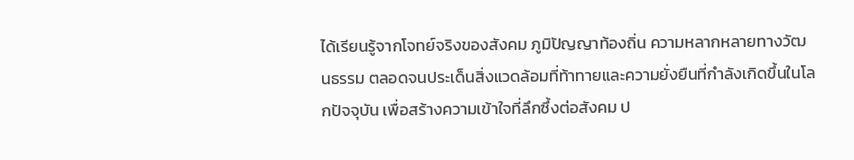ได้เรียนรู้จากโจทย์จริงของสังคม ภูมิปัญญาท้องถิ่น ความหลากหลายทางวัฒนธรรม ตลอดจนประเด็นสิ่งแวดล้อมที่ท้าทายและความยั่งยืนที่กำลังเกิดขึ้นในโลกปัจจุบัน เพื่อสร้างความเข้าใจที่ลึกซึ้งต่อสังคม ป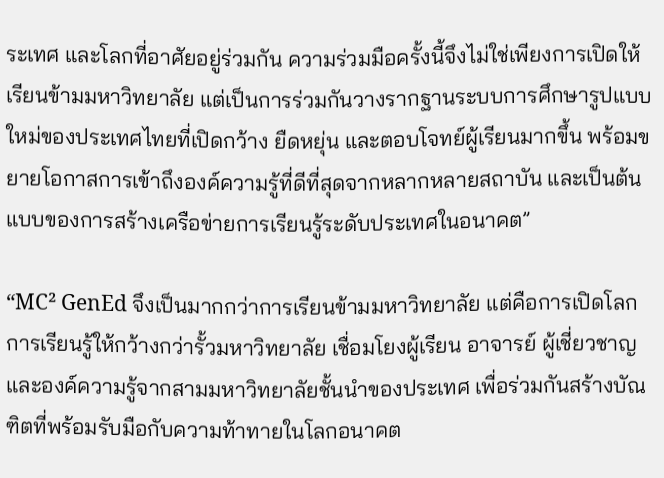ระเทศ และโลกที่อาศัยอยู่ร่วมกัน ความร่วมมือครั้งนี้จึงไม่ใช่เพียงการเปิดให้เรียนข้ามมหาวิทยาลัย แต่เป็นการร่วมกันวางรากฐานระบบการศึกษารูปแบบใหม่ของประเทศไทยที่เปิดกว้าง ยืดหยุ่น และตอบโจทย์ผู้เรียนมากขึ้น พร้อมขยายโอกาสการเข้าถึงองค์ความรู้ที่ดีที่สุดจากหลากหลายสถาบัน และเป็นต้นแบบของการสร้างเครือข่ายการเรียนรู้ระดับประเทศในอนาคต”

“MC² GenEd จึงเป็นมากกว่าการเรียนข้ามมหาวิทยาลัย แต่คือการเปิดโลกการเรียนรู้ให้กว้างกว่ารั้วมหาวิทยาลัย เชื่อมโยงผู้เรียน อาจารย์ ผู้เชี่ยวชาญ และองค์ความรู้จากสามมหาวิทยาลัยชั้นนำของประเทศ เพื่อร่วมกันสร้างบัณฑิตที่พร้อมรับมือกับความท้าทายในโลกอนาคต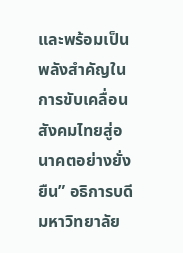และพร้อมเป็นพลังสำคัญในการขับเคลื่อนสังคมไทยสู่อนาคตอย่างยั่งยืน” อธิการบดีมหาวิทยาลัย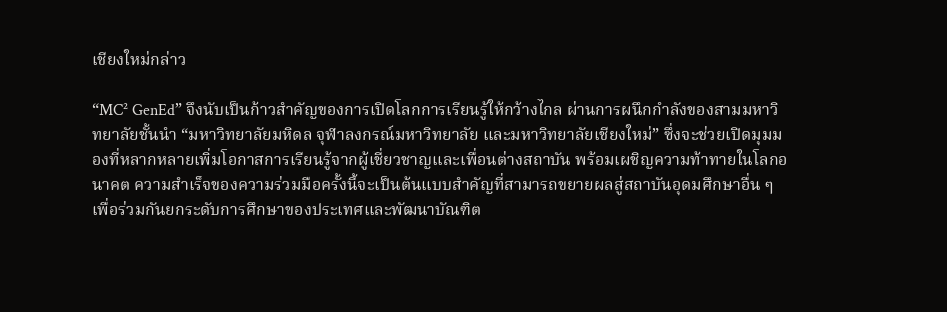เชียงใหม่กล่าว

“MC² GenEd” จึงนับเป็นก้าวสำคัญของการเปิดโลกการเรียนรู้ให้กว้างไกล ผ่านการผนึกกำลังของสามมหาวิทยาลัยชั้นนำ “มหาวิทยาลัยมหิดล จุฬาลงกรณ์มหาวิทยาลัย และมหาวิทยาลัยเชียงใหม่” ซึ่งจะช่วยเปิดมุมมองที่หลากหลายเพิ่มโอกาสการเรียนรู้จากผู้เชี่ยวชาญและเพื่อนต่างสถาบัน พร้อมเผชิญความท้าทายในโลกอนาคต ความสำเร็จของความร่วมมือครั้งนี้จะเป็นต้นแบบสำคัญที่สามารถขยายผลสู่สถาบันอุดมศึกษาอื่น ๆ เพื่อร่วมกันยกระดับการศึกษาของประเทศและพัฒนาบัณฑิต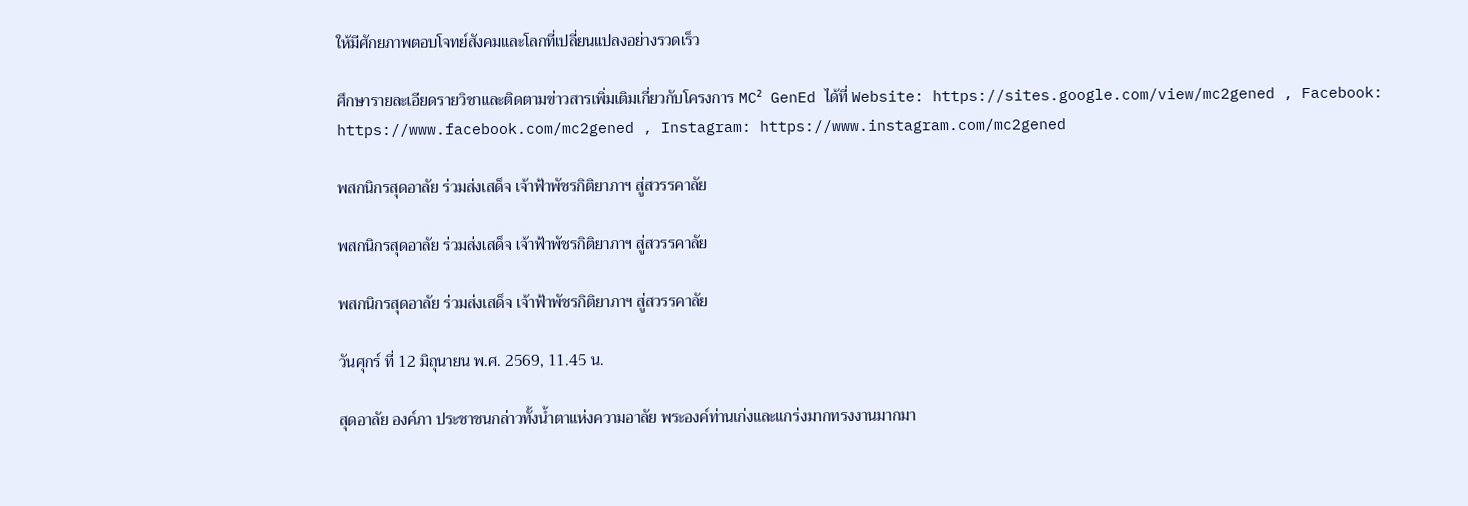ให้มีศักยภาพตอบโจทย์สังคมและโลกที่เปลี่ยนแปลงอย่างรวดเร็ว

ศึกษารายละเอียดรายวิชาและติดตามข่าวสารเพิ่มเติมเกี่ยวกับโครงการ MC² GenEd ได้ที่ Website: https://sites.google.com/view/mc2gened , Facebook: https://www.facebook.com/mc2gened , Instagram: https://www.instagram.com/mc2gened

พสกนิกรสุดอาลัย ร่วมส่งเสด็จ เจ้าฟ้าพัชรกิติยาภาฯ สู่สวรรคาลัย

พสกนิกรสุดอาลัย ร่วมส่งเสด็จ เจ้าฟ้าพัชรกิติยาภาฯ สู่สวรรคาลัย

พสกนิกรสุดอาลัย ร่วมส่งเสด็จ เจ้าฟ้าพัชรกิติยาภาฯ สู่สวรรคาลัย

วันศุกร์ ที่ 12 มิถุนายน พ.ศ. 2569, 11.45 น.

สุดอาลัย องค์ภา ประชาชนกล่าวทั้งน้ำตาแห่งความอาลัย พระองค์ท่านเก่งและแกร่งมากทรงงานมากมา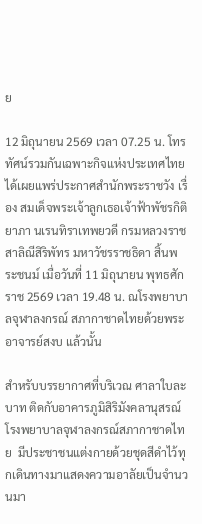ย

12 มิถุนายน 2569 เวลา 07.25 น. โทรทัศน์รวมกันเฉพาะกิจแห่งประเทศไทยได้เผยแพร่ประกาศสำนักพระราชวัง เรื่อง สมเด็จพระเจ้าลูกเธอเจ้าฟ้าพัชรกิติยาภา นเรนทิราเทพยวดี กรมหลวงราชสาลิณีสิริพัทร มหาวัชรราชธิดา สิ้นพระชนม์ เมื่อวันที่ 11 มิถุนายน พุทธศักราช 2569 เวลา 19.48 น. ณโรงพยาบาลจุฬาลงกรณ์ สภากาชาดไทยด้วยพระอาจารย์สงบ แล้วนั้น

สำหรับบรรยากาศที่บริเวณ ศาลาใบละบาท ติดกับอาคารภูมิสิริมังคลานุสรณ์ โรงพยาบาลจุฬาลงกรณ์สภากาชาดไทย  มีประชาชนแต่งกายด้วยชุดสีดำไว้ทุกเดินทางมาแสดงความอาลัยเป็นจำนวนมา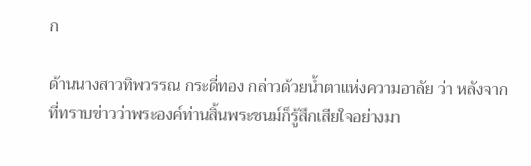ก

ด้านนางสาวทิพวรรณ กระดี่ทอง กล่าวด้วยน้ำตาแห่งความอาลัย ว่า หลังจากที่ทราบข่าวว่าพระองค์ท่านสิ้นพระชนม์ก็รู้สึกเสียใจอย่างมา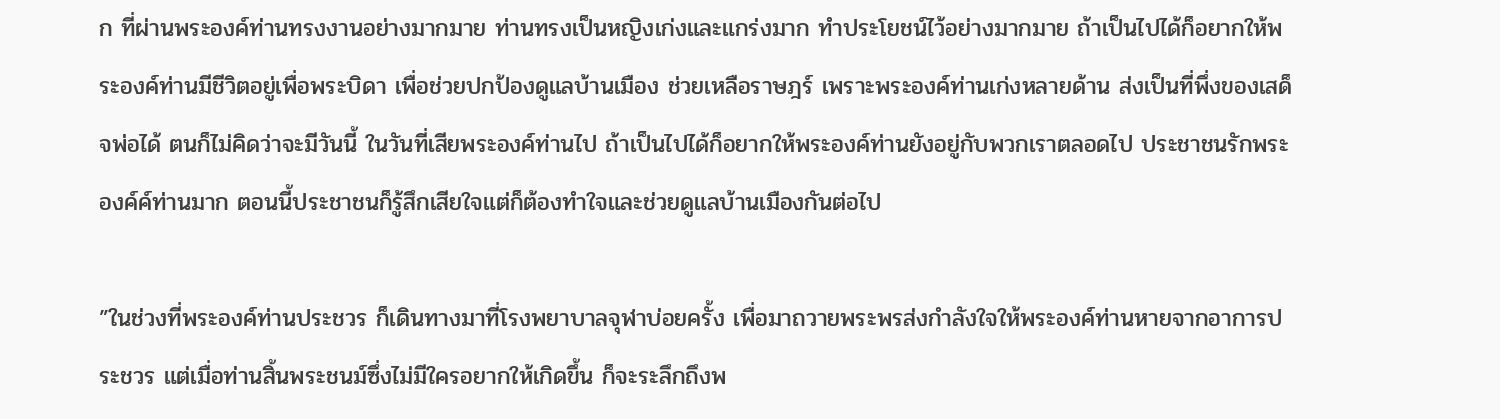ก ที่ผ่านพระองค์ท่านทรงงานอย่างมากมาย ท่านทรงเป็นหญิงเก่งและแกร่งมาก ทำประโยชน์ไว้อย่างมากมาย ถ้าเป็นไปได้ก็อยากให้พระองค์ท่านมีชีวิตอยู่เพื่อพระบิดา เพื่อช่วยปกป้องดูแลบ้านเมือง ช่วยเหลือราษฎร์ เพราะพระองค์ท่านเก่งหลายด้าน ส่งเป็นที่พึ่งของเสด็จพ่อได้ ตนก็ไม่คิดว่าจะมีวันนี้ ในวันที่เสียพระองค์ท่านไป ถ้าเป็นไปได้ก็อยากให้พระองค์ท่านยังอยู่กับพวกเราตลอดไป ประชาชนรักพระองค์ค์ท่านมาก ตอนนี้ประชาชนก็รู้สึกเสียใจแต่ก็ต้องทำใจและช่วยดูแลบ้านเมืองกันต่อไป

”ในช่วงที่พระองค์ท่านประชวร ก็เดินทางมาที่โรงพยาบาลจุฬาบ่อยครั้ง เพื่อมาถวายพระพรส่งกำลังใจให้พระองค์ท่านหายจากอาการประชวร แต่เมื่อท่านสิ้นพระชนม์ซึ่งไม่มีใครอยากให้เกิดขึ้น ก็จะระลึกถึงพ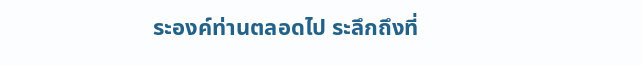ระองค์ท่านตลอดไป ระลึกถึงที่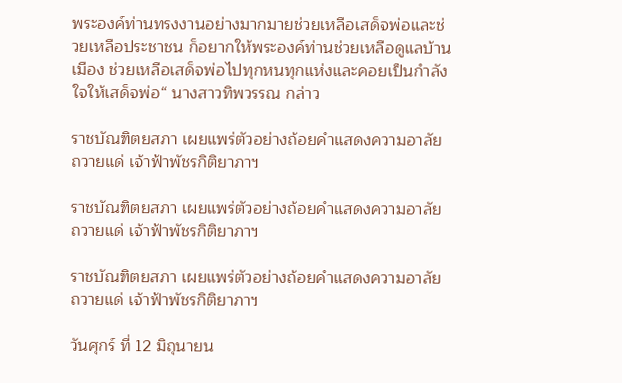พระองค์ท่านทรงงานอย่างมากมายช่วยเหลือเสด็จพ่อและช่วยเหลือประชาชน ก็อยากให้พระองค์ท่านช่วยเหลือดูแลบ้านเมือง ช่วยเหลือเสด็จพ่อไปทุกหนทุกแห่งและคอยเป็นกำลังใจให้เสด็จพ่อ“ นางสาวทิพวรรณ กล่าว

ราชบัณฑิตยสภา เผยแพร่ตัวอย่างถ้อยคำแสดงความอาลัย ถวายแด่ เจ้าฟ้าพัชรกิติยาภาฯ

ราชบัณฑิตยสภา เผยแพร่ตัวอย่างถ้อยคำแสดงความอาลัย ถวายแด่ เจ้าฟ้าพัชรกิติยาภาฯ

ราชบัณฑิตยสภา เผยแพร่ตัวอย่างถ้อยคำแสดงความอาลัย ถวายแด่ เจ้าฟ้าพัชรกิติยาภาฯ

วันศุกร์ ที่ 12 มิถุนายน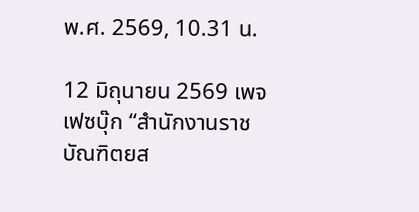พ.ศ. 2569, 10.31 น.

12 มิถุนายน 2569 เพจเฟซบุ๊ก “สำนักงานราชบัณฑิตยส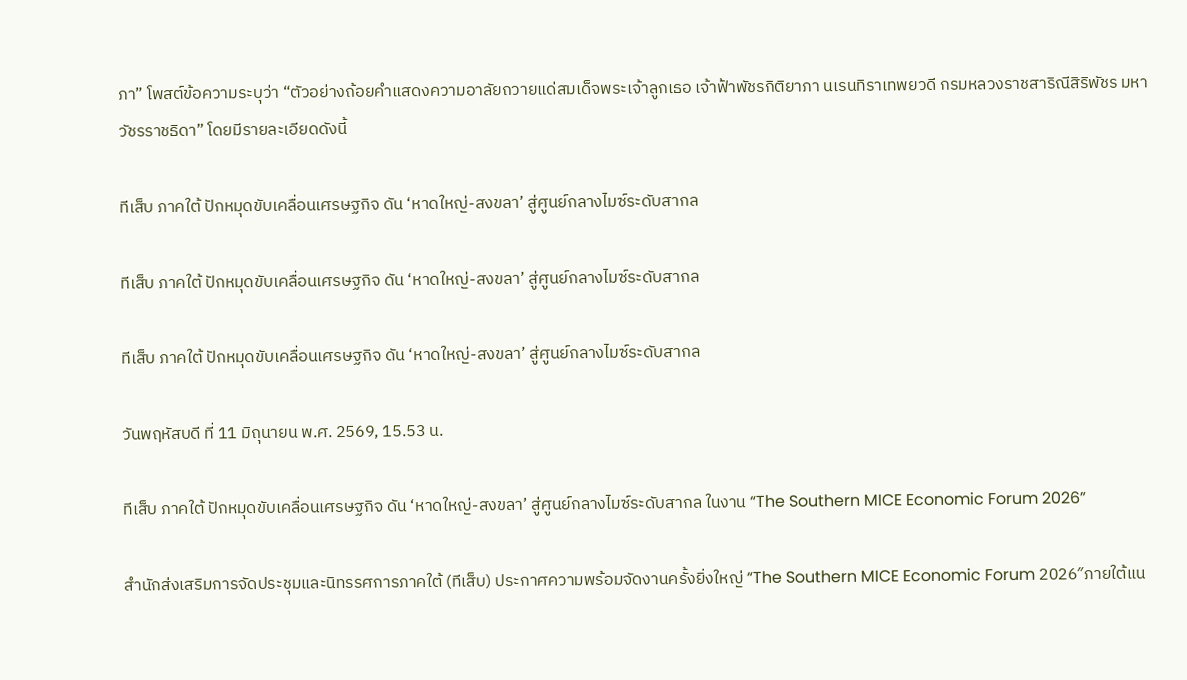ภา” โพสต์ข้อความระบุว่า “ตัวอย่างถ้อยคำแสดงความอาลัยถวายแด่สมเด็จพระเจ้าลูกเธอ เจ้าฟ้าพัชรกิติยาภา นเรนทิราเทพยวดี กรมหลวงราชสาริณีสิริพัชร มหาวัชรราชธิดา” โดยมีรายละเอียดดังนี้

ทีเส็บ ภาคใต้ ปักหมุดขับเคลื่อนเศรษฐกิจ ดัน ‘หาดใหญ่-สงขลา’ สู่ศูนย์กลางไมซ์ระดับสากล

ทีเส็บ ภาคใต้ ปักหมุดขับเคลื่อนเศรษฐกิจ ดัน ‘หาดใหญ่-สงขลา’ สู่ศูนย์กลางไมซ์ระดับสากล

ทีเส็บ ภาคใต้ ปักหมุดขับเคลื่อนเศรษฐกิจ ดัน ‘หาดใหญ่-สงขลา’ สู่ศูนย์กลางไมซ์ระดับสากล

วันพฤหัสบดี ที่ 11 มิถุนายน พ.ศ. 2569, 15.53 น.

ทีเส็บ ภาคใต้ ปักหมุดขับเคลื่อนเศรษฐกิจ ดัน ‘หาดใหญ่-สงขลา’ สู่ศูนย์กลางไมซ์ระดับสากล ในงาน “The Southern MICE Economic Forum 2026”

สำนักส่งเสริมการจัดประชุมและนิทรรศการภาคใต้ (ทีเส็บ) ประกาศความพร้อมจัดงานครั้งยิ่งใหญ่ “The Southern MICE Economic Forum 2026″ภายใต้แน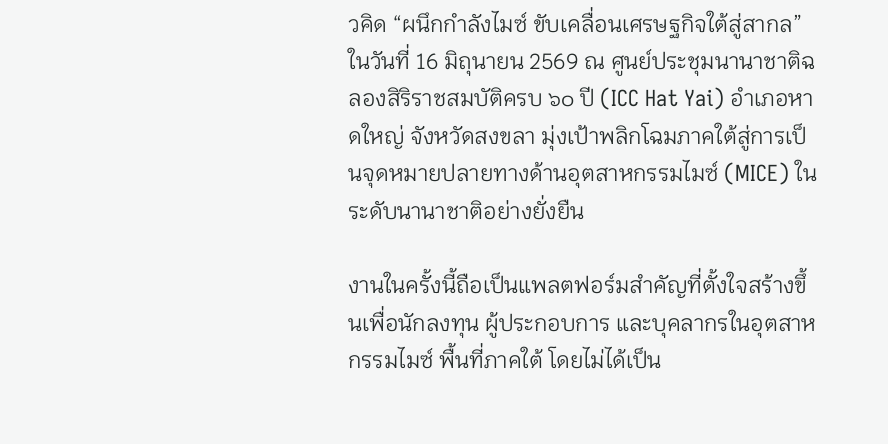วคิด “ผนึกกำลังไมซ์ ขับเคลื่อนเศรษฐกิจใต้สู่สากล” ในวันที่ 16 มิถุนายน 2569 ณ ศูนย์ประชุมนานาชาติฉลองสิริราชสมบัติครบ ๖๐ ปี (ICC Hat Yai) อำเภอหาดใหญ่ จังหวัดสงขลา มุ่งเป้าพลิกโฉมภาคใต้สู่การเป็นจุดหมายปลายทางด้านอุตสาหกรรมไมซ์ (MICE) ในระดับนานาชาติอย่างยั่งยืน

งานในครั้งนี้ถือเป็นแพลตฟอร์มสำคัญที่ตั้งใจสร้างขึ้นเพื่อนักลงทุน ผู้ประกอบการ และบุคลากรในอุตสาหกรรมไมซ์ พื้นที่ภาคใต้ โดยไม่ได้เป็น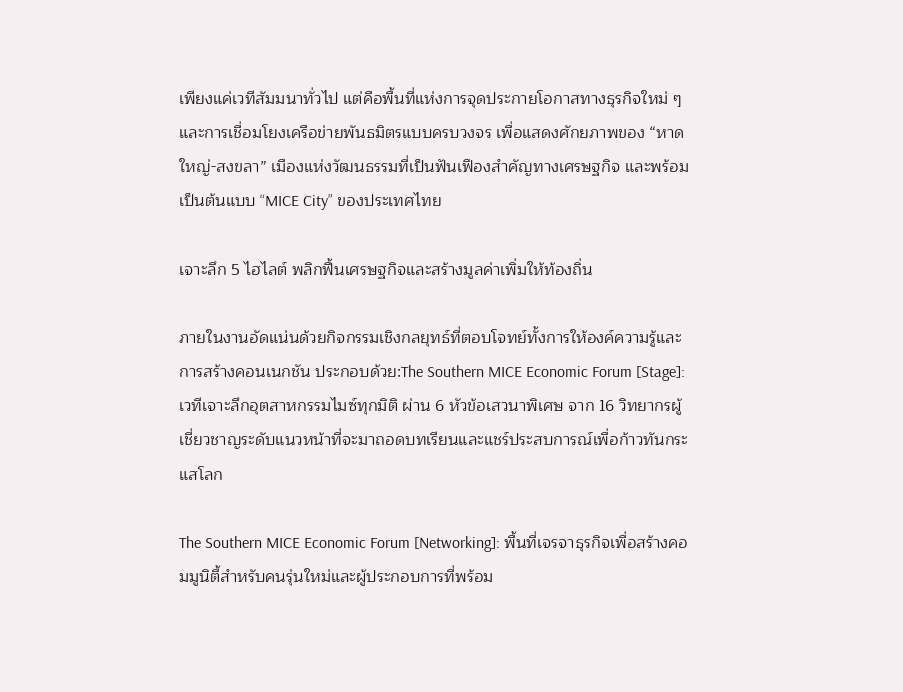เพียงแค่เวทีสัมมนาทั่วไป แต่คือพื้นที่แห่งการจุดประกายโอกาสทางธุรกิจใหม่ ๆ และการเชื่อมโยงเครือข่ายพันธมิตรแบบครบวงจร เพื่อแสดงศักยภาพของ “หาดใหญ่-สงขลา” เมืองแห่งวัฒนธรรมที่เป็นฟันเฟืองสำคัญทางเศรษฐกิจ และพร้อมเป็นต้นแบบ “MICE City” ของประเทศไทย

เจาะลึก 5 ไฮไลต์ พลิกฟื้นเศรษฐกิจและสร้างมูลค่าเพิ่มให้ท้องถิ่น

ภายในงานอัดแน่นด้วยกิจกรรมเชิงกลยุทธ์ที่ตอบโจทย์ทั้งการให้องค์ความรู้และการสร้างคอนเนกชัน ประกอบด้วย:The Southern MICE Economic Forum [Stage]: เวทีเจาะลึกอุตสาหกรรมไมซ์ทุกมิติ ผ่าน 6 หัวข้อเสวนาพิเศษ จาก 16 วิทยากรผู้เชี่ยวชาญระดับแนวหน้าที่จะมาถอดบทเรียนและแชร์ประสบการณ์เพื่อก้าวทันกระแสโลก

The Southern MICE Economic Forum [Networking]: พื้นที่เจรจาธุรกิจเพื่อสร้างคอมมูนิตี้สำหรับคนรุ่นใหม่และผู้ประกอบการที่พร้อม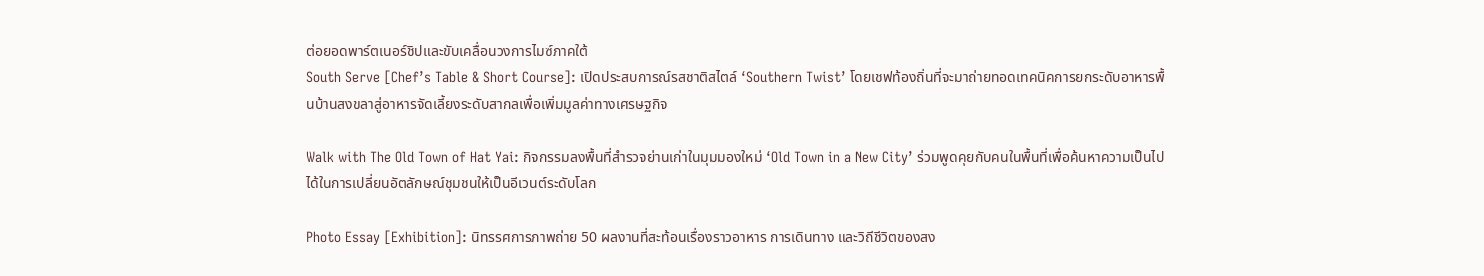ต่อยอดพาร์ตเนอร์ชิปและขับเคลื่อนวงการไมซ์ภาคใต้
South Serve [Chef’s Table & Short Course]: เปิดประสบการณ์รสชาติสไตล์ ‘Southern Twist’ โดยเชฟท้องถิ่นที่จะมาถ่ายทอดเทคนิคการยกระดับอาหารพื้นบ้านสงขลาสู่อาหารจัดเลี้ยงระดับสากลเพื่อเพิ่มมูลค่าทางเศรษฐกิจ

Walk with The Old Town of Hat Yai: กิจกรรมลงพื้นที่สำรวจย่านเก่าในมุมมองใหม่ ‘Old Town in a New City’ ร่วมพูดคุยกับคนในพื้นที่เพื่อค้นหาความเป็นไปได้ในการเปลี่ยนอัตลักษณ์ชุมชนให้เป็นอีเวนต์ระดับโลก

Photo Essay [Exhibition]: นิทรรศการภาพถ่าย 50 ผลงานที่สะท้อนเรื่องราวอาหาร การเดินทาง และวิถีชีวิตของสง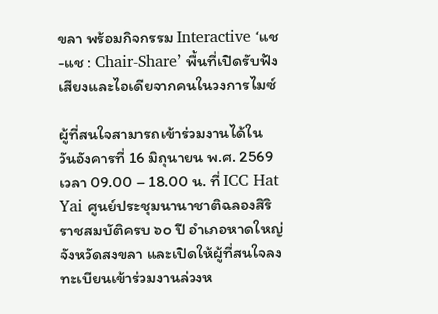ขลา พร้อมกิจกรรม Interactive ‘แช-แช : Chair-Share’ พื้นที่เปิดรับฟังเสียงและไอเดียจากคนในวงการไมซ์

ผู้ที่สนใจสามารถเข้าร่วมงานได้ใน วันอังคารที่ 16 มิถุนายน พ.ศ. 2569 เวลา 09.00 – 18.00 น. ที่ ICC Hat Yai ศูนย์ประชุมนานาชาติฉลองสิริราชสมบัติครบ ๖๐ ปี อำเภอหาดใหญ่ จังหวัดสงขลา และเปิดให้ผู้ที่สนใจลงทะเบียนเข้าร่วมงานล่วงห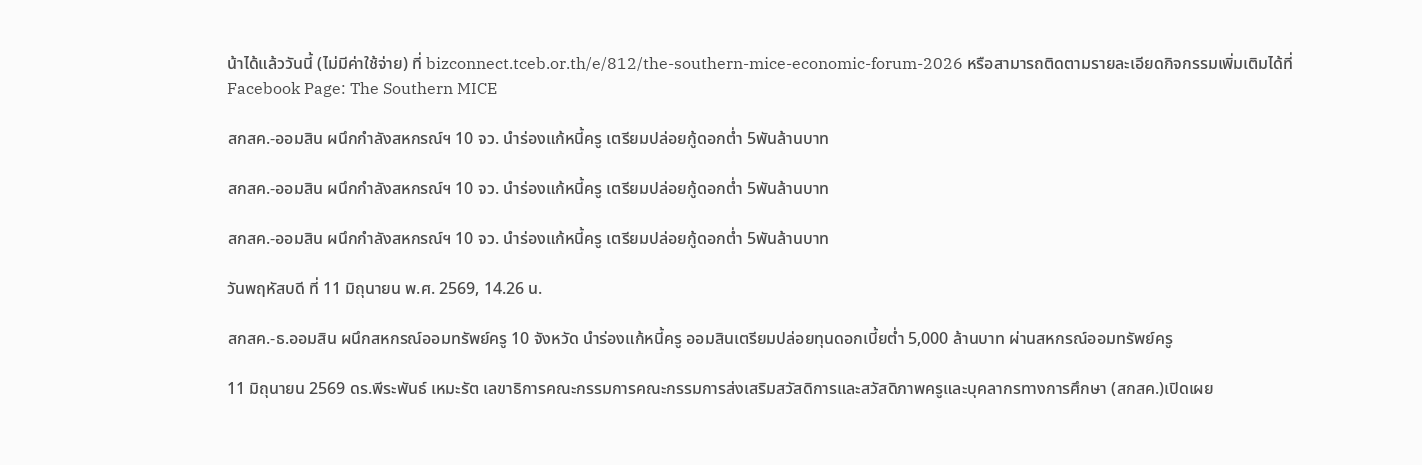น้าได้แล้ววันนี้ (ไม่มีค่าใช้จ่าย) ที่ bizconnect.tceb.or.th/e/812/the-southern-mice-economic-forum-2026 หรือสามารถติดตามรายละเอียดกิจกรรมเพิ่มเติมได้ที่ Facebook Page: The Southern MICE

สกสค.-ออมสิน ผนึกกำลังสหกรณ์ฯ 10 จว. นำร่องแก้หนี้ครู เตรียมปล่อยกู้ดอกต่ำ 5พันล้านบาท

สกสค.-ออมสิน ผนึกกำลังสหกรณ์ฯ 10 จว. นำร่องแก้หนี้ครู เตรียมปล่อยกู้ดอกต่ำ 5พันล้านบาท

สกสค.-ออมสิน ผนึกกำลังสหกรณ์ฯ 10 จว. นำร่องแก้หนี้ครู เตรียมปล่อยกู้ดอกต่ำ 5พันล้านบาท

วันพฤหัสบดี ที่ 11 มิถุนายน พ.ศ. 2569, 14.26 น.

สกสค.-ธ.ออมสิน ผนึกสหกรณ์ออมทรัพย์ครู 10 จังหวัด นำร่องแก้หนี้ครู ออมสินเตรียมปล่อยทุนดอกเบี้ยต่ำ 5,000 ล้านบาท ผ่านสหกรณ์ออมทรัพย์ครู

11 มิถุนายน 2569 ดร.พีระพันธ์ เหมะรัต เลขาธิการคณะกรรมการคณะกรรมการส่งเสริมสวัสดิการและสวัสดิภาพครูและบุคลากรทางการศึกษา (สกสค.)เปิดเผย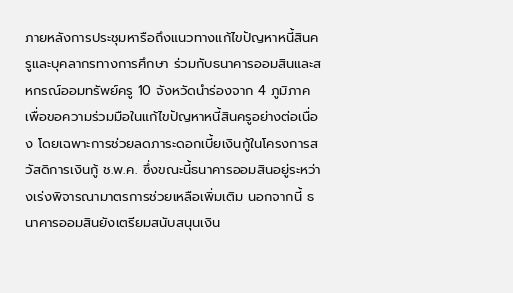ภายหลังการประชุมหารือถึงแนวทางแก้ไขปัญหาหนี้สินครูและบุคลากรทางการศึกษา ร่วมกับธนาคารออมสินและสหกรณ์ออมทรัพย์ครู 10 จังหวัดนำร่องจาก 4 ภูมิภาค เพื่อขอความร่วมมือในแก้ไขปัญหาหนี้สินครูอย่างต่อเนื่อง โดยเฉพาะการช่วยลดภาระดอกเบี้ยเงินกู้ในโครงการสวัสดิการเงินกู้ ช.พ.ค. ซึ่งขณะนี้ธนาคารออมสินอยู่ระหว่างเร่งพิจารณามาตรการช่วยเหลือเพิ่มเติม นอกจากนี้ ธนาคารออมสินยังเตรียมสนับสนุนเงิน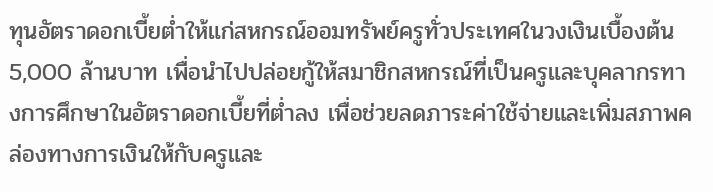ทุนอัตราดอกเบี้ยต่ำให้แก่สหกรณ์ออมทรัพย์ครูทั่วประเทศในวงเงินเบื้องต้น 5,000 ล้านบาท เพื่อนำไปปล่อยกู้ให้สมาชิกสหกรณ์ที่เป็นครูและบุคลากรทางการศึกษาในอัตราดอกเบี้ยที่ต่ำลง เพื่อช่วยลดภาระค่าใช้จ่ายและเพิ่มสภาพคล่องทางการเงินให้กับครูและ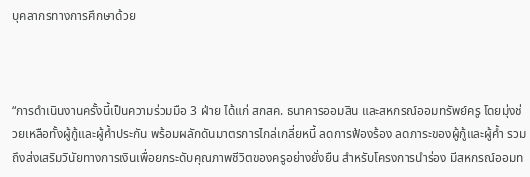บุคลากรทางการศึกษาด้วย



“การดำเนินงานครั้งนี้เป็นความร่วมมือ 3 ฝ่าย ได้แก่ สกสค. ธนาคารออมสิน และสหกรณ์ออมทรัพย์ครู โดยมุ่งช่วยเหลือทั้งผู้กู้และผู้ค้ำประกัน พร้อมผลักดันมาตรการไกล่เกลี่ยหนี้ ลดการฟ้องร้อง ลดภาระของผู้กู้และผู้ค้ำ รวมถึงส่งเสริมวินัยทางการเงินเพื่อยกระดับคุณภาพชีวิตของครูอย่างยั่งยืน สำหรับโครงการนำร่อง มีสหกรณ์ออมท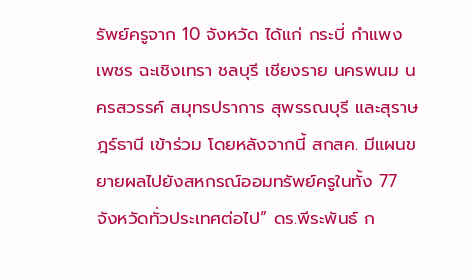รัพย์ครูจาก 10 จังหวัด ได้แก่ กระบี่ กำแพงเพชร ฉะเชิงเทรา ชลบุรี เชียงราย นครพนม นครสวรรค์ สมุทรปราการ สุพรรณบุรี และสุราษฎร์ธานี เข้าร่วม โดยหลังจากนี้ สกสค. มีแผนขยายผลไปยังสหกรณ์ออมทรัพย์ครูในทั้ง 77 จังหวัดทั่วประเทศต่อไป” ดร.พีระพันธ์ ก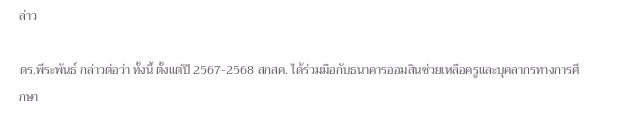ล่าว

ดร.พีระพันธ์ กล่าวต่อว่า ทั้งนี้ ตั้งแต่ปี 2567-2568 สกสค. ได้ร่วมมือกับธนาคารออมสินช่วยเหลือครูและบุคลากรทางการศึกษา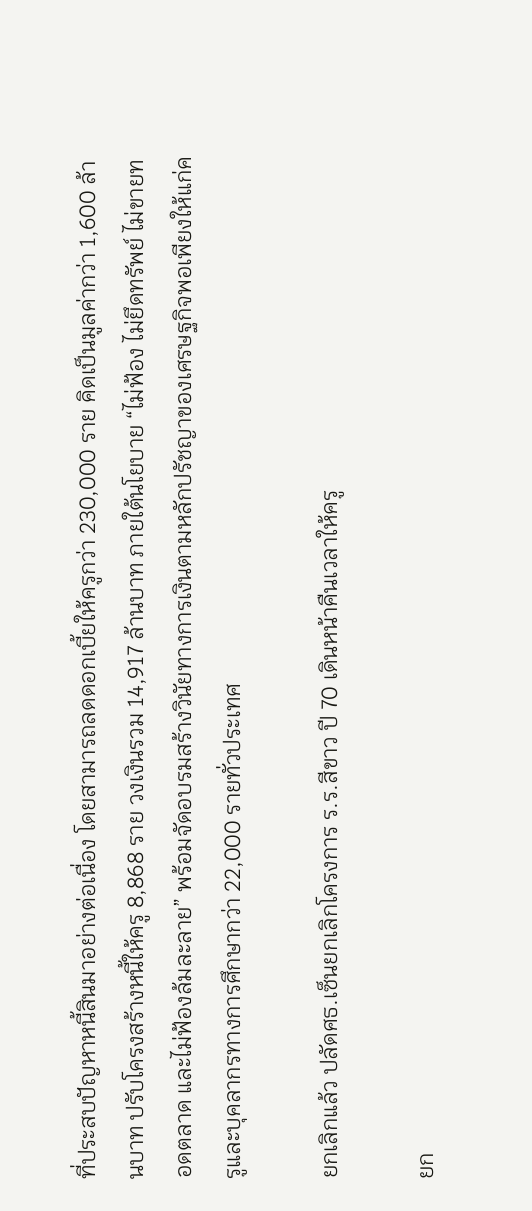ที่ประสบปัญหาหนี้สินมาอย่างต่อเนื่อง โดยสามารถลดดอกเบี้ยให้ครูกว่า 230,000 ราย คิดเป็นมูลค่ากว่า 1,600 ล้านบาท ปรับโครงสร้างหนี้ให้ครู 8,868 ราย วงเงินรวม 14,917 ล้านบาท ภายใต้นโยบาย “ไม่ฟ้อง ไม่ยึดทรัพย์ ไม่ขายทอดตลาด และไม่ฟ้องล้มละลาย” พร้อมจัดอบรมสร้างวินัยทางการเงินตามหลักปรัชญาของเศรษฐกิจพอเพียงให้แก่ครูและบุคลากรทางการศึกษากว่า 22,000 รายทั่วประเทศ

ยกเลิกแล้ว ปลัดศธ.เซ็นยกเลิกโครงการ ร.ร.สีขาว ปี 70 เดินหน้าคืนเวลาให้ครู

ยก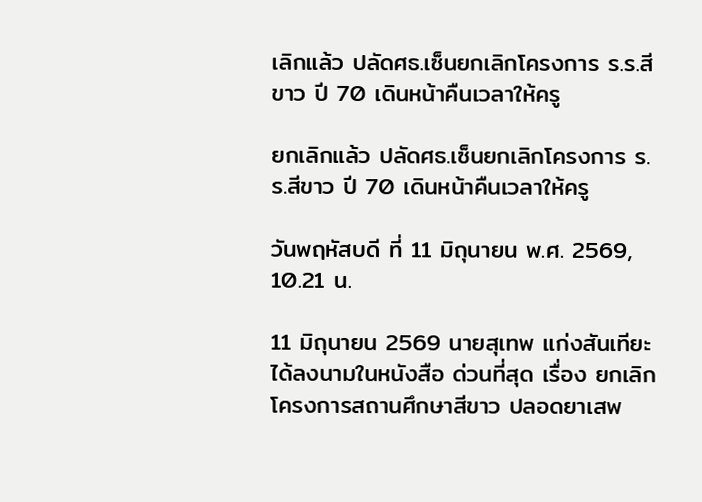เลิกแล้ว ปลัดศธ.เซ็นยกเลิกโครงการ ร.ร.สีขาว ปี 70 เดินหน้าคืนเวลาให้ครู

ยกเลิกแล้ว ปลัดศธ.เซ็นยกเลิกโครงการ ร.ร.สีขาว ปี 70 เดินหน้าคืนเวลาให้ครู

วันพฤหัสบดี ที่ 11 มิถุนายน พ.ศ. 2569, 10.21 น.

11 มิถุนายน 2569 นายสุเทพ แก่งสันเทียะ ได้ลงนามในหนังสือ ด่วนที่สุด เรื่อง ยกเลิกโครงการสถานศึกษาสีขาว ปลอดยาเสพ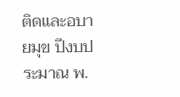ติดและอบายมุข ปีงบประมาณ พ.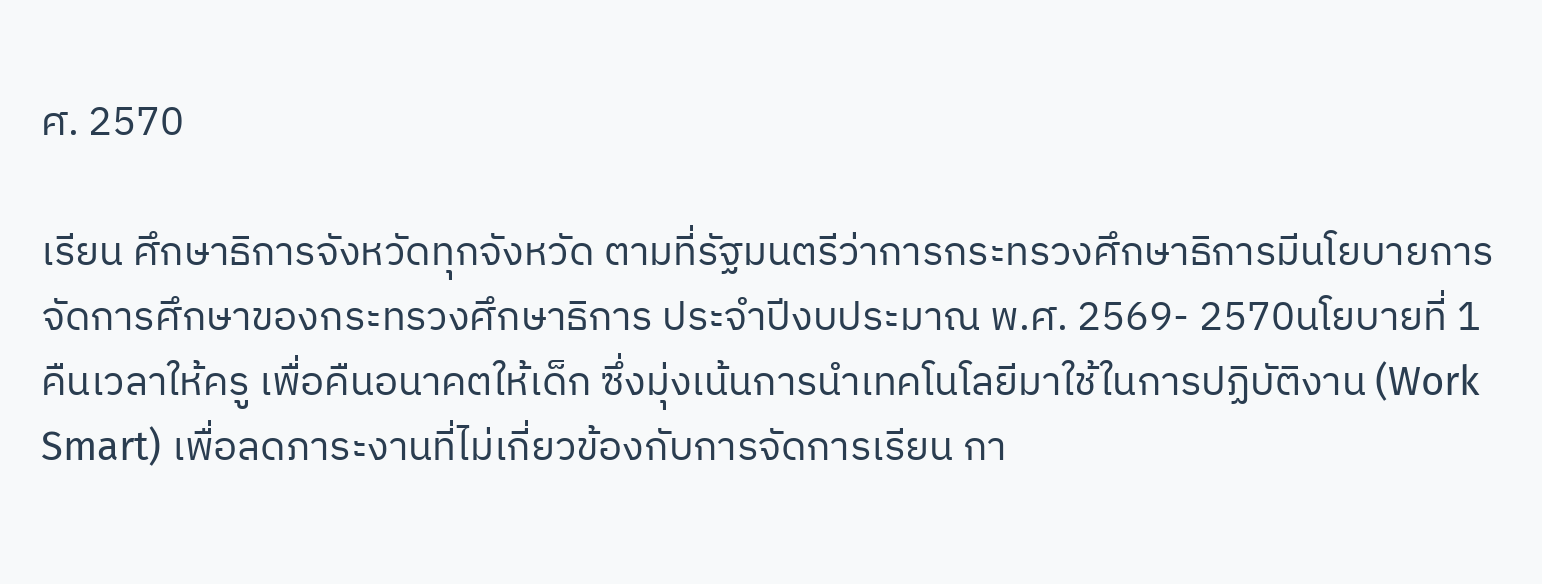ศ. 2570

เรียน ศึกษาธิการจังหวัดทุกจังหวัด ตามที่รัฐมนตรีว่าการกระทรวงศึกษาธิการมีนโยบายการจัดการศึกษาของกระทรวงศึกษาธิการ ประจำปีงบประมาณ พ.ศ. 2569- 2570นโยบายที่ 1 คืนเวลาให้ครู เพื่อคืนอนาคตให้เด็ก ซึ่งมุ่งเน้นการนำเทคโนโลยีมาใช้ในการปฏิบัติงาน (Work Smart) เพื่อลดภาระงานที่ไม่เกี่ยวข้องกับการจัดการเรียน กา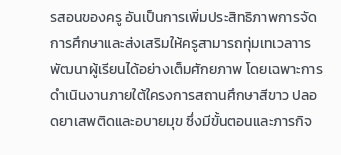รสอนของครู อันเป็นการเพิ่มประสิทธิภาพการจัดการศึกษาและส่งเสริมให้ครูสามารถทุ่มเทเวลาารพัฒนาผู้เรียนได้อย่างเต็มศักยภาพ โดยเฉพาะการดำเนินงานภายใต้ใครงการสถานศึกษาสีขาว ปลอดยาเสพติดและอบายมุข ซึ่งมีขั้นตอนและภารกิจ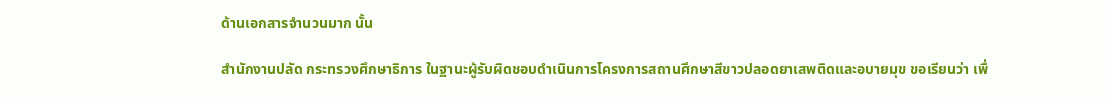ด้านเอกสารจำนวนมาก นั้น

สำนักงานปลัด กระทรวงศึกษาธิการ ในฐานะผู้รับผิดชอบดำเนินการโครงการสถานศึกษาสีขาวปลอดยาเสพติดและอบายมุข ขอเรียนว่า เพื่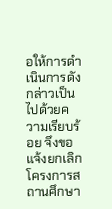อให้การดำเนินการดังกล่าวเป็นไปด้วยความเรียบร้อย จึงขอแจ้งยกเลิกโครงการสถานศึกษา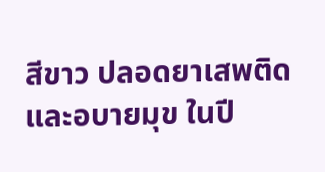สีขาว ปลอดยาเสพติดและอบายมุข ในปี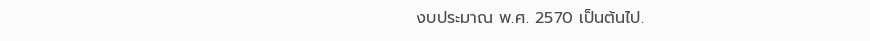งบประมาณ พ.ศ. 2570 เป็นต้นไป.